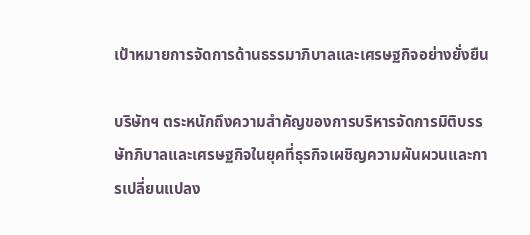เป้าหมายการจัดการด้านธรรมาภิบาลและเศรษฐกิจอย่างยั่งยืน

บริษัทฯ ตระหนักถึงความสำคัญของการบริหารจัดการมิติบรรษัทภิบาลและเศรษฐกิจในยุคที่ธุรกิจเผชิญความผันผวนและการเปลี่ยนแปลง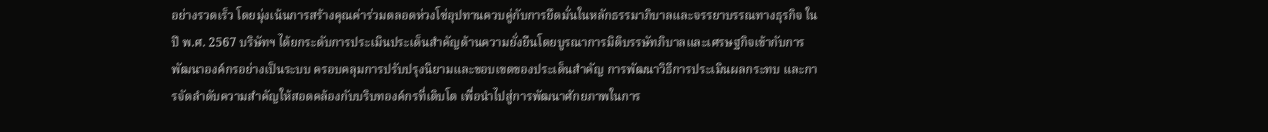อย่างรวดเร็ว โดยมุ่งเน้นการสร้างคุณค่าร่วมตลอดห่วงโซ่อุปทานควบคู่กับการยึดมั่นในหลักธรรมาภิบาลและจรรยาบรรณทางธุรกิจ ในปี พ.ศ. 2567 บริษัทฯ ได้ยกระดับการประเมินประเด็นสำคัญด้านความยั่งยืนโดยบูรณาการมิติบรรษัทภิบาลและเศรษฐกิจเข้ากับการพัฒนาองค์กรอย่างเป็นระบบ ครอบคลุมการปรับปรุงนิยามและขอบเขตของประเด็นสำคัญ การพัฒนาวิธีการประเมินผลกระทบ และการจัดลำดับความสำคัญให้สอดคล้องกับบริบทองค์กรที่เติบโต เพื่อนำไปสู่การพัฒนาศักยภาพในการ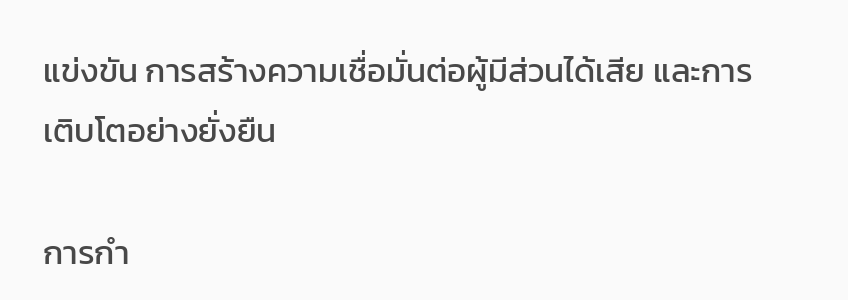แข่งขัน การสร้างความเชื่อมั่นต่อผู้มีส่วนได้เสีย และการเติบโตอย่างยั่งยืน

การกำ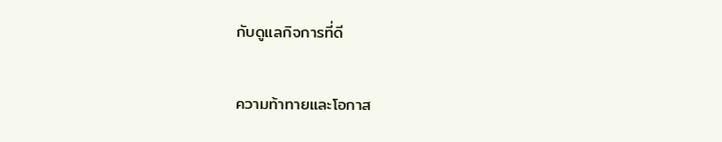กับดูแลกิจการที่ดี

ความท้าทายและโอกาส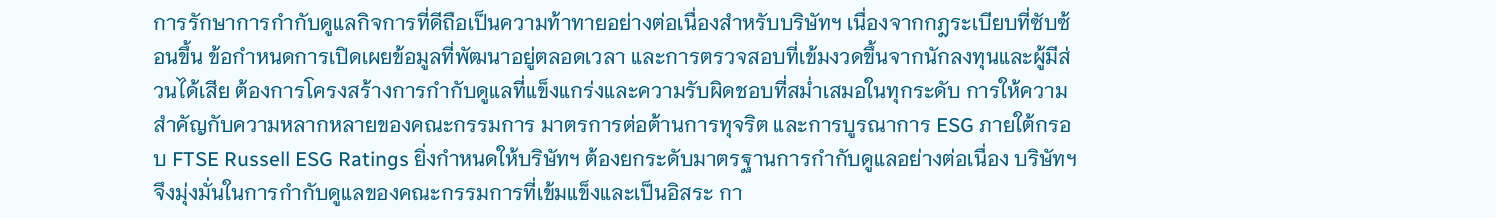การรักษาการกำกับดูแลกิจการที่ดีถือเป็นความท้าทายอย่างต่อเนื่องสำหรับบริษัทฯ เนื่องจากกฎระเบียบที่ซับซ้อนขึ้น ข้อกำหนดการเปิดเผยข้อมูลที่พัฒนาอยู่ตลอดเวลา และการตรวจสอบที่เข้มงวดขึ้นจากนักลงทุนและผู้มีส่วนได้เสีย ต้องการโครงสร้างการกำกับดูแลที่แข็งแกร่งและความรับผิดชอบที่สม่ำเสมอในทุกระดับ การให้ความสำคัญกับความหลากหลายของคณะกรรมการ มาตรการต่อต้านการทุจริต และการบูรณาการ ESG ภายใต้กรอบ FTSE Russell ESG Ratings ยิ่งกำหนดให้บริษัทฯ ต้องยกระดับมาตรฐานการกำกับดูแลอย่างต่อเนื่อง บริษัทฯ จึงมุ่งมั่นในการกำกับดูแลของคณะกรรมการที่เข้มแข็งและเป็นอิสระ กา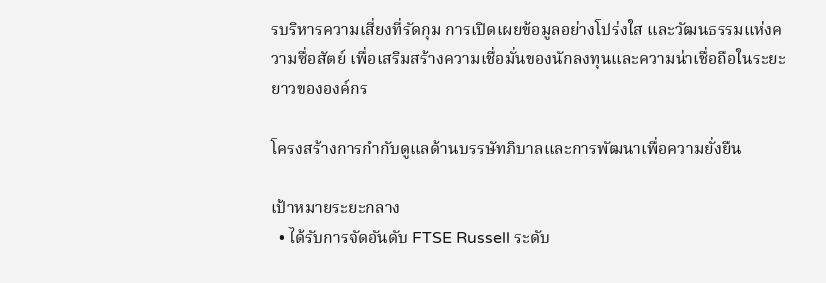รบริหารความเสี่ยงที่รัดกุม การเปิดเผยข้อมูลอย่างโปร่งใส และวัฒนธรรมแห่งความซื่อสัตย์ เพื่อเสริมสร้างความเชื่อมั่นของนักลงทุนและความน่าเชื่อถือในระยะยาวขององค์กร

โครงสร้างการกำกับดูแลด้านบรรษัทภิบาลและการพัฒนาเพื่อความยั่งยืน

เป้าหมายระยะกลาง
  • ได้รับการจัดอันดับ FTSE Russell ระดับ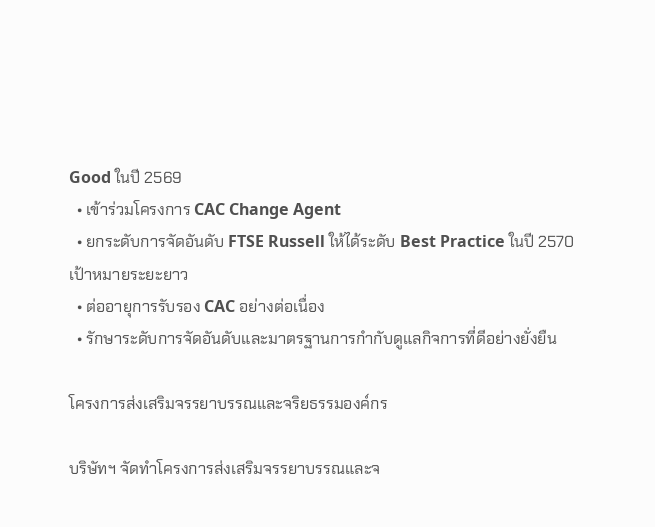Good ในปี 2569
  • เข้าร่วมโครงการ CAC Change Agent
  • ยกระดับการจัดอันดับ FTSE Russell ให้ได้ระดับ Best Practice ในปี 2570
เป้าหมายระยะยาว
  • ต่ออายุการรับรอง CAC อย่างต่อเนื่อง
  • รักษาระดับการจัดอันดับและมาตรฐานการกำกับดูแลกิจการที่ดีอย่างยั่งยืน

โครงการส่งเสริมจรรยาบรรณและจริยธรรมองค์กร

บริษัทฯ จัดทำโครงการส่งเสริมจรรยาบรรณและจ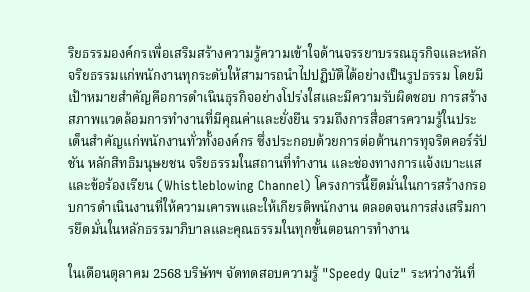ริยธรรมองค์กรเพื่อเสริมสร้างความรู้ความเข้าใจด้านจรรยาบรรณธุรกิจและหลักจริยธรรมแก่พนักงานทุกระดับให้สามารถนำไปปฏิบัติได้อย่างเป็นรูปธรรม โดยมีเป้าหมายสำคัญคือการดำเนินธุรกิจอย่างโปร่งใสและมีความรับผิดชอบ การสร้างสภาพแวดล้อมการทำงานที่มีคุณค่าและยั่งยืน รวมถึงการสื่อสารความรู้ในประเด็นสำคัญแก่พนักงานทั่วทั้งองค์กร ซึ่งประกอบด้วยการต่อต้านการทุจริตคอร์รัปชัน หลักสิทธิมนุษยชน จริยธรรมในสถานที่ทำงาน และช่องทางการแจ้งเบาะแสและข้อร้องเรียน (Whistleblowing Channel) โครงการนี้ยึดมั่นในการสร้างกรอบการดำเนินงานที่ให้ความเคารพและให้เกียรติพนักงาน ตลอดจนการส่งเสริมการยึดมั่นในหลักธรรมาภิบาลและคุณธรรมในทุกขั้นตอนการทำงาน

ในเดือนตุลาคม 2568 บริษัทฯ จัดทดสอบความรู้ "Speedy Quiz" ระหว่างวันที่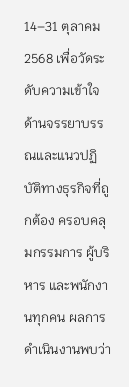14–31 ตุลาคม 2568 เพื่อวัดระดับความเข้าใจด้านจรรยาบรรณและแนวปฏิบัติทางธุรกิจที่ถูกต้อง ครอบคลุมกรรมการ ผู้บริหาร และพนักงานทุกคน ผลการดำเนินงานพบว่า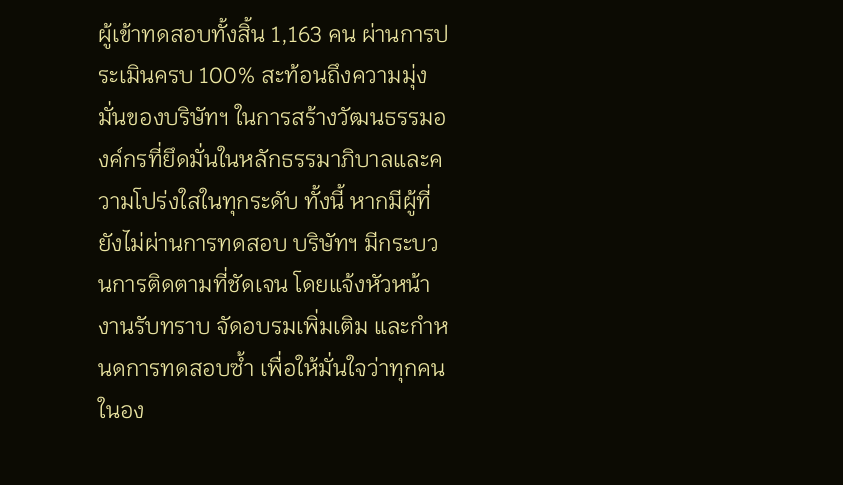ผู้เข้าทดสอบทั้งสิ้น 1,163 คน ผ่านการประเมินครบ 100% สะท้อนถึงความมุ่งมั่นของบริษัทฯ ในการสร้างวัฒนธรรมองค์กรที่ยึดมั่นในหลักธรรมาภิบาลและความโปร่งใสในทุกระดับ ทั้งนี้ หากมีผู้ที่ยังไม่ผ่านการทดสอบ บริษัทฯ มีกระบวนการติดตามที่ชัดเจน โดยแจ้งหัวหน้างานรับทราบ จัดอบรมเพิ่มเติม และกำหนดการทดสอบซ้ำ เพื่อให้มั่นใจว่าทุกคนในอง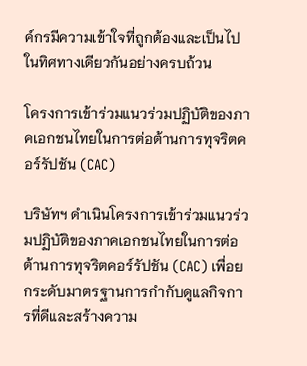ค์กรมีความเข้าใจที่ถูกต้องและเป็นไปในทิศทางเดียวกันอย่างครบถ้วน

โครงการเข้าร่วมแนวร่วมปฏิบัติของภาคเอกชนไทยในการต่อต้านการทุจริตคอร์รัปชัน (CAC)

บริษัทฯ ดำเนินโครงการเข้าร่วมแนวร่วมปฏิบัติของภาคเอกชนไทยในการต่อต้านการทุจริตคอร์รัปชัน (CAC) เพื่อยกระดับมาตรฐานการกำกับดูแลกิจการที่ดีและสร้างความ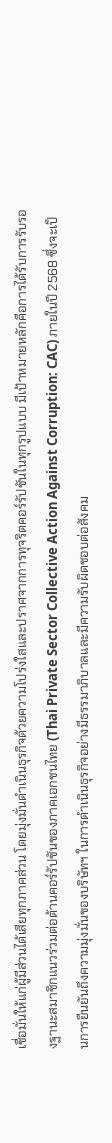เชื่อมั่นให้แก่ผู้มีส่วนได้เสียทุกภาคส่วน โดยมุ่งมั่นดำเนินธุรกิจด้วยความโปร่งใสและปราศจากการทุจริตคอร์รัปชันในทุกรูปแบบ มีเป้าหมายหลักคือการได้รับการรับรองฐานะสมาชิกแนวร่วมต่อต้านคอร์รัปชันของภาคเอกชนไทย (Thai Private Sector Collective Action Against Corruption: CAC) ภายในปี 2568 ซึ่งจะเป็นการยืนยันถึงความมุ่งมั่นของบริษัทฯ ในการดำเนินธุรกิจอย่างมีธรรมาภิบาลและมีความรับผิดชอบต่อสังคม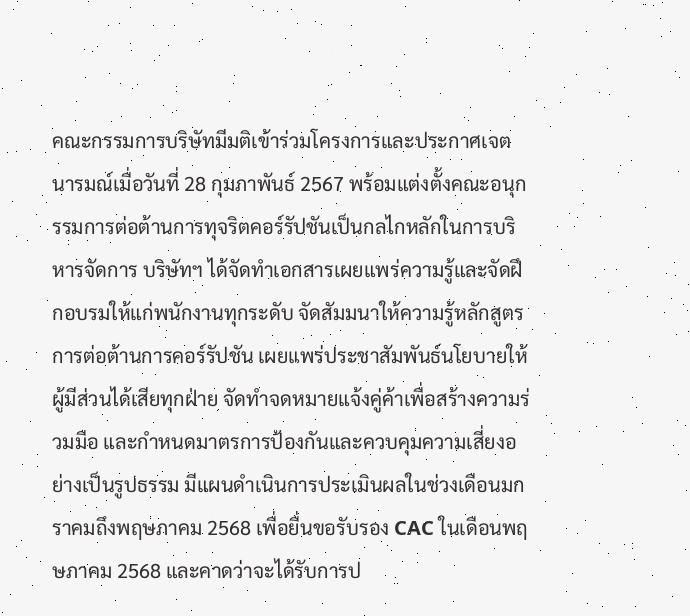คณะกรรมการบริษัทมีมติเข้าร่วมโครงการและประกาศเจตนารมณ์เมื่อวันที่ 28 กุมภาพันธ์ 2567 พร้อมแต่งตั้งคณะอนุกรรมการต่อต้านการทุจริตคอร์รัปชันเป็นกลไกหลักในการบริหารจัดการ บริษัทฯ ได้จัดทำเอกสารเผยแพร่ความรู้และจัดฝึกอบรมให้แก่พนักงานทุกระดับ จัดสัมมนาให้ความรู้หลักสูตรการต่อต้านการคอร์รัปชัน เผยแพร่ประชาสัมพันธ์นโยบายให้ผู้มีส่วนได้เสียทุกฝ่าย จัดทำจดหมายแจ้งคู่ค้าเพื่อสร้างความร่วมมือ และกำหนดมาตรการป้องกันและควบคุมความเสี่ยงอย่างเป็นรูปธรรม มีแผนดำเนินการประเมินผลในช่วงเดือนมกราคมถึงพฤษภาคม 2568 เพื่อยื่นขอรับรอง CAC ในเดือนพฤษภาคม 2568 และคาดว่าจะได้รับการป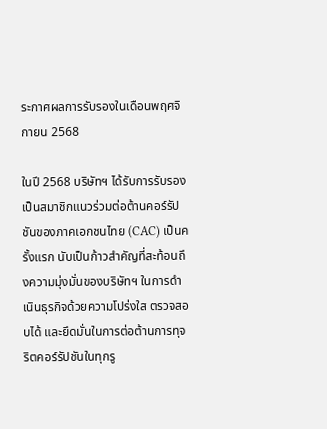ระกาศผลการรับรองในเดือนพฤศจิกายน 2568

ในปี 2568 บริษัทฯ ได้รับการรับรองเป็นสมาชิกแนวร่วมต่อต้านคอร์รัปชันของภาคเอกชนไทย (CAC) เป็นครั้งแรก นับเป็นก้าวสำคัญที่สะท้อนถึงความมุ่งมั่นของบริษัทฯ ในการดำเนินธุรกิจด้วยความโปร่งใส ตรวจสอบได้ และยึดมั่นในการต่อต้านการทุจริตคอร์รัปชันในทุกรู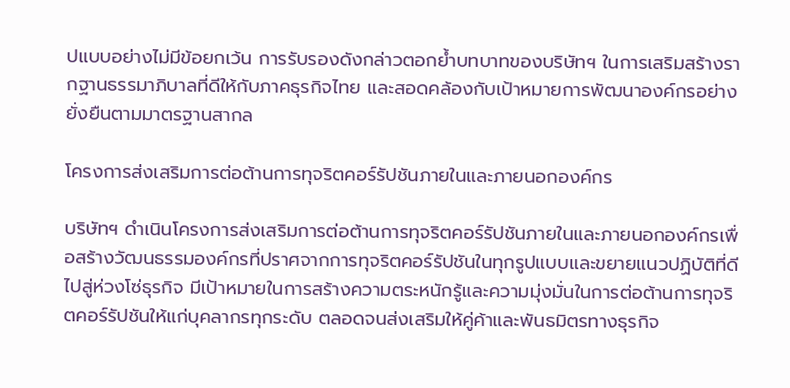ปแบบอย่างไม่มีข้อยกเว้น การรับรองดังกล่าวตอกย้ำบทบาทของบริษัทฯ ในการเสริมสร้างรากฐานธรรมาภิบาลที่ดีให้กับภาคธุรกิจไทย และสอดคล้องกับเป้าหมายการพัฒนาองค์กรอย่างยั่งยืนตามมาตรฐานสากล

โครงการส่งเสริมการต่อต้านการทุจริตคอร์รัปชันภายในและภายนอกองค์กร

บริษัทฯ ดำเนินโครงการส่งเสริมการต่อต้านการทุจริตคอร์รัปชันภายในและภายนอกองค์กรเพื่อสร้างวัฒนธรรมองค์กรที่ปราศจากการทุจริตคอร์รัปชันในทุกรูปแบบและขยายแนวปฏิบัติที่ดีไปสู่ห่วงโซ่ธุรกิจ มีเป้าหมายในการสร้างความตระหนักรู้และความมุ่งมั่นในการต่อต้านการทุจริตคอร์รัปชันให้แก่บุคลากรทุกระดับ ตลอดจนส่งเสริมให้คู่ค้าและพันธมิตรทางธุรกิจ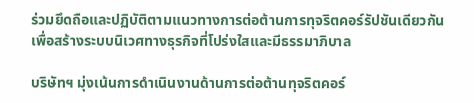ร่วมยึดถือและปฏิบัติตามแนวทางการต่อต้านการทุจริตคอร์รัปชันเดียวกัน เพื่อสร้างระบบนิเวศทางธุรกิจที่โปร่งใสและมีธรรมาภิบาล

บริษัทฯ มุ่งเน้นการดำเนินงานด้านการต่อต้านทุจริตคอร์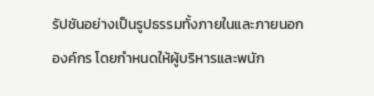รัปชันอย่างเป็นรูปธรรมทั้งภายในและภายนอกองค์กร โดยกำหนดให้ผู้บริหารและพนัก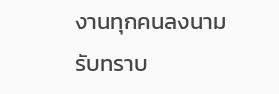งานทุกคนลงนามรับทราบ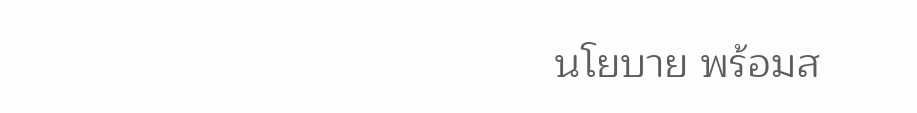นโยบาย พร้อมส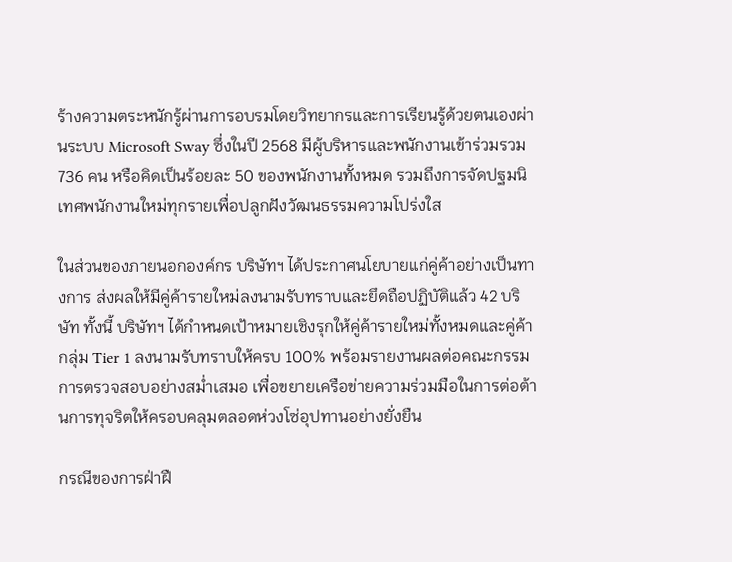ร้างความตระหนักรู้ผ่านการอบรมโดยวิทยากรและการเรียนรู้ด้วยตนเองผ่านระบบ Microsoft Sway ซึ่งในปี 2568 มีผู้บริหารและพนักงานเข้าร่วมรวม 736 คน หรือคิดเป็นร้อยละ 50 ของพนักงานทั้งหมด รวมถึงการจัดปฐมนิเทศพนักงานใหม่ทุกรายเพื่อปลูกฝังวัฒนธรรมความโปร่งใส

ในส่วนของภายนอกองค์กร บริษัทฯ ได้ประกาศนโยบายแก่คู่ค้าอย่างเป็นทางการ ส่งผลให้มีคู่ค้ารายใหม่ลงนามรับทราบและยึดถือปฏิบัติแล้ว 42 บริษัท ทั้งนี้ บริษัทฯ ได้กำหนดเป้าหมายเชิงรุกให้คู่ค้ารายใหม่ทั้งหมดและคู่ค้ากลุ่ม Tier 1 ลงนามรับทราบให้ครบ 100% พร้อมรายงานผลต่อคณะกรรมการตรวจสอบอย่างสม่ำเสมอ เพื่อขยายเครือข่ายความร่วมมือในการต่อต้านการทุจริตให้ครอบคลุมตลอดห่วงโซ่อุปทานอย่างยั่งยืน

กรณีของการฝ่าฝื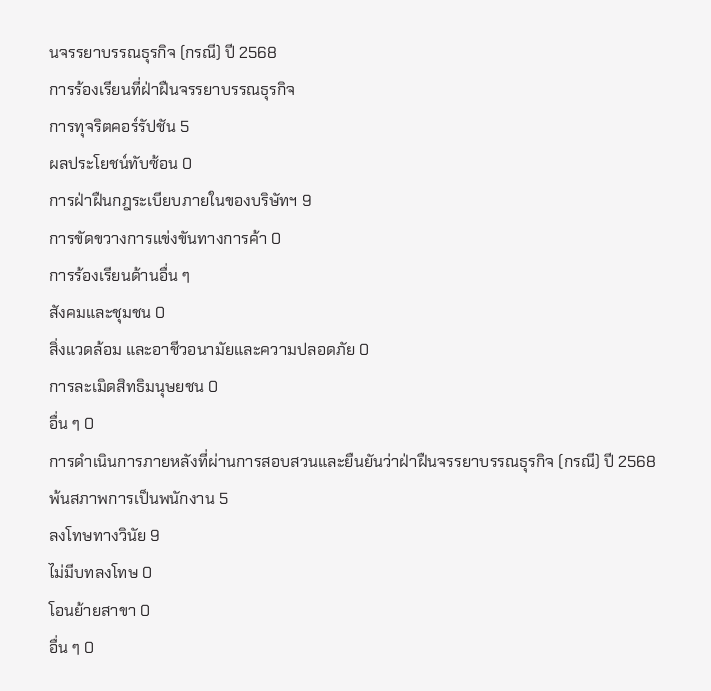นจรรยาบรรณธุรกิจ (กรณี) ปี 2568
การร้องเรียนที่ฝ่าฝืนจรรยาบรรณธุรกิจ
การทุจริตคอร์รัปชัน 5
ผลประโยชน์ทับซ้อน 0
การฝ่าฝืนกฎระเบียบภายในของบริษัทฯ 9
การขัดขวางการแข่งขันทางการค้า 0
การร้องเรียนด้านอื่น ๆ
สังคมและชุมชน 0
สิ่งแวดล้อม และอาชีวอนามัยและความปลอดภัย 0
การละเมิดสิทธิมนุษยชน 0
อื่น ๆ 0
การดำเนินการภายหลังที่ผ่านการสอบสวนและยืนยันว่าฝ่าฝืนจรรยาบรรณธุรกิจ (กรณี) ปี 2568
พ้นสภาพการเป็นพนักงาน 5
ลงโทษทางวินัย 9
ไม่มีบทลงโทษ 0
โอนย้ายสาขา 0
อื่น ๆ 0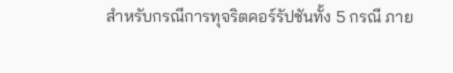สำหรับกรณีการทุจริตคอร์รัปชันทั้ง 5 กรณี ภาย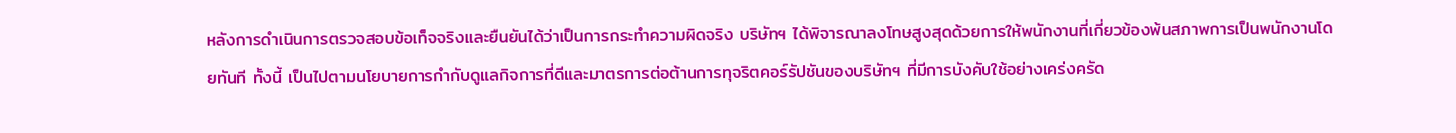หลังการดำเนินการตรวจสอบข้อเท็จจริงและยืนยันได้ว่าเป็นการกระทำความผิดจริง บริษัทฯ ได้พิจารณาลงโทษสูงสุดด้วยการให้พนักงานที่เกี่ยวข้องพ้นสภาพการเป็นพนักงานโดยทันที ทั้งนี้ เป็นไปตามนโยบายการกำกับดูแลกิจการที่ดีและมาตรการต่อต้านการทุจริตคอร์รัปชันของบริษัทฯ ที่มีการบังคับใช้อย่างเคร่งครัด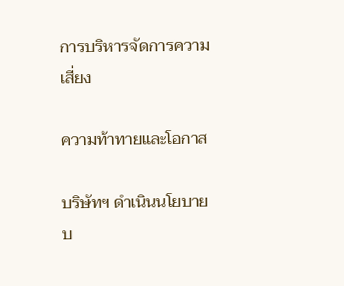การบริหารจัดการความเสี่ยง

ความท้าทายและโอกาส

บริษัทฯ ดำเนินนโยบายบ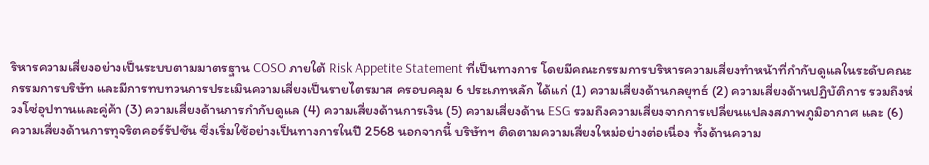ริหารความเสี่ยงอย่างเป็นระบบตามมาตรฐาน COSO ภายใต้ Risk Appetite Statement ที่เป็นทางการ โดยมีคณะกรรมการบริหารความเสี่ยงทำหน้าที่กำกับดูแลในระดับคณะกรรมการบริษัท และมีการทบทวนการประเมินความเสี่ยงเป็นรายไตรมาส ครอบคลุม 6 ประเภทหลัก ได้แก่ (1) ความเสี่ยงด้านกลยุทธ์ (2) ความเสี่ยงด้านปฏิบัติการ รวมถึงห่วงโซ่อุปทานและคู่ค้า (3) ความเสี่ยงด้านการกำกับดูแล (4) ความเสี่ยงด้านการเงิน (5) ความเสี่ยงด้าน ESG รวมถึงความเสี่ยงจากการเปลี่ยนแปลงสภาพภูมิอากาศ และ (6) ความเสี่ยงด้านการทุจริตคอร์รัปชัน ซึ่งเริ่มใช้อย่างเป็นทางการในปี 2568 นอกจากนี้ บริษัทฯ ติดตามความเสี่ยงใหม่อย่างต่อเนื่อง ทั้งด้านความ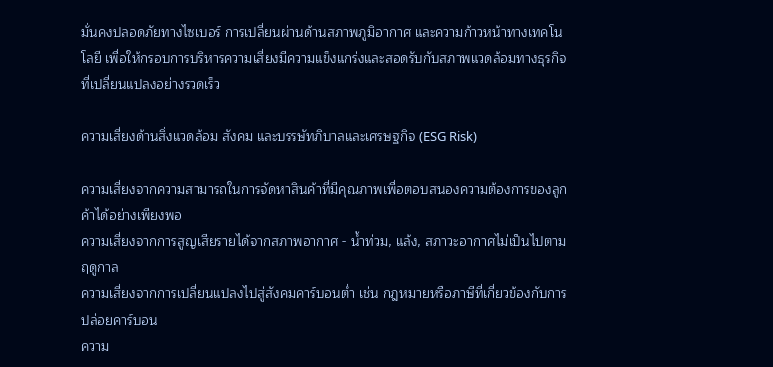มั่นคงปลอดภัยทางไซเบอร์ การเปลี่ยนผ่านด้านสภาพภูมิอากาศ และความก้าวหน้าทางเทคโนโลยี เพื่อให้กรอบการบริหารความเสี่ยงมีความแข็งแกร่งและสอดรับกับสภาพแวดล้อมทางธุรกิจที่เปลี่ยนแปลงอย่างรวดเร็ว

ความเสี่ยงด้านสิ่งแวดล้อม สังคม และบรรษัทภิบาลและเศรษฐกิจ (ESG Risk)

ความเสี่ยงจากความสามารถในการจัดหาสินค้าที่มีคุณภาพเพื่อตอบสนองความต้องการของลูกค้าได้อย่างเพียงพอ
ความเสี่ยงจากการสูญเสียรายได้จากสภาพอากาศ - น้ำท่วม, แล้ง, สภาวะอากาศไม่เป็นไปตามฤดูกาล
ความเสี่ยงจากการเปลี่ยนแปลงไปสู่สังคมคาร์บอนต่ำ เช่น กฎหมายหรือภาษีที่เกี่ยวข้องกับการปล่อยคาร์บอน
ความ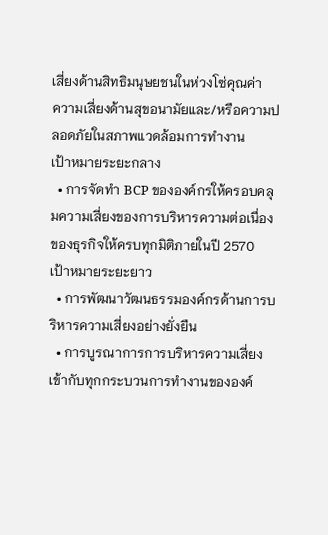เสี่ยงด้านสิทธิมนุษยชนในห่วงโซ่คุณค่า
ความเสี่ยงด้านสุขอนามัยและ/หรือความปลอดภัยในสภาพแวดล้อมการทำงาน
เป้าหมายระยะกลาง
  • การจัดทำ BCP ขององค์กรให้ครอบคลุมความเสี่ยงของการบริหารความต่อเนื่องของธุรกิจให้ครบทุกมิติภายในปี 2570
เป้าหมายระยะยาว
  • การพัฒนาวัฒนธรรมองค์กรด้านการบริหารความเสี่ยงอย่างยั่งยืน
  • การบูรณาการการบริหารความเสี่ยงเข้ากับทุกกระบวนการทำงานขององค์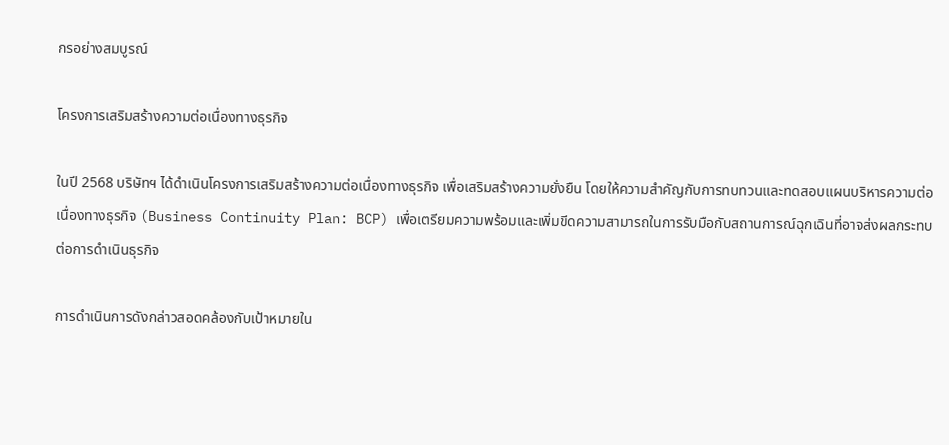กรอย่างสมบูรณ์

โครงการเสริมสร้างความต่อเนื่องทางธุรกิจ

ในปี 2568 บริษัทฯ ได้ดำเนินโครงการเสริมสร้างความต่อเนื่องทางธุรกิจ เพื่อเสริมสร้างความยั่งยืน โดยให้ความสำคัญกับการทบทวนและทดสอบแผนบริหารความต่อเนื่องทางธุรกิจ (Business Continuity Plan: BCP) เพื่อเตรียมความพร้อมและเพิ่มขีดความสามารถในการรับมือกับสถานการณ์ฉุกเฉินที่อาจส่งผลกระทบต่อการดำเนินธุรกิจ

การดำเนินการดังกล่าวสอดคล้องกับเป้าหมายใน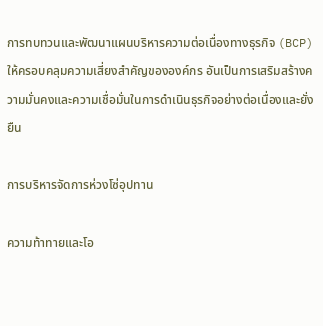การทบทวนและพัฒนาแผนบริหารความต่อเนื่องทางธุรกิจ (BCP) ให้ครอบคลุมความเสี่ยงสำคัญขององค์กร อันเป็นการเสริมสร้างความมั่นคงและความเชื่อมั่นในการดำเนินธุรกิจอย่างต่อเนื่องและยั่งยืน

การบริหารจัดการห่วงโซ่อุปทาน

ความท้าทายและโอ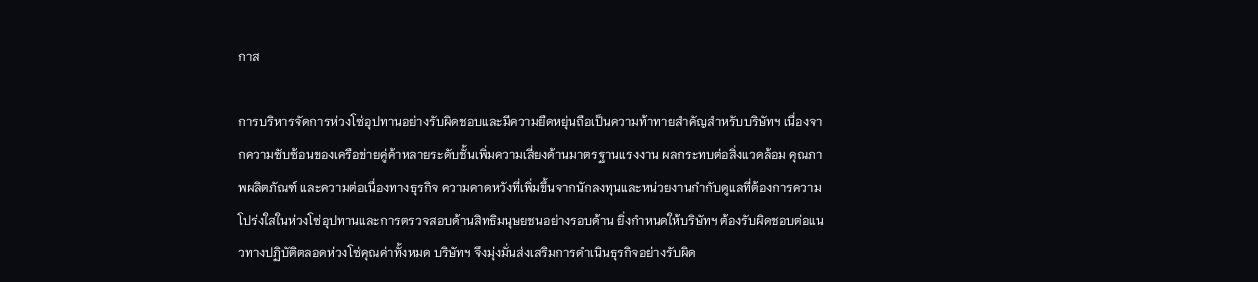กาส

การบริหารจัดการห่วงโซ่อุปทานอย่างรับผิดชอบและมีความยืดหยุ่นถือเป็นความท้าทายสำคัญสำหรับบริษัทฯ เนื่องจากความซับซ้อนของเครือข่ายคู่ค้าหลายระดับชั้นเพิ่มความเสี่ยงด้านมาตรฐานแรงงาน ผลกระทบต่อสิ่งแวดล้อม คุณภาพผลิตภัณฑ์ และความต่อเนื่องทางธุรกิจ ความคาดหวังที่เพิ่มขึ้นจากนักลงทุนและหน่วยงานกำกับดูแลที่ต้องการความโปร่งใสในห่วงโซ่อุปทานและการตรวจสอบด้านสิทธิมนุษยชนอย่างรอบด้าน ยิ่งกำหนดให้บริษัทฯ ต้องรับผิดชอบต่อแนวทางปฏิบัติตลอดห่วงโซ่คุณค่าทั้งหมด บริษัทฯ จึงมุ่งมั่นส่งเสริมการดำเนินธุรกิจอย่างรับผิด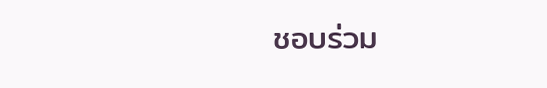ชอบร่วม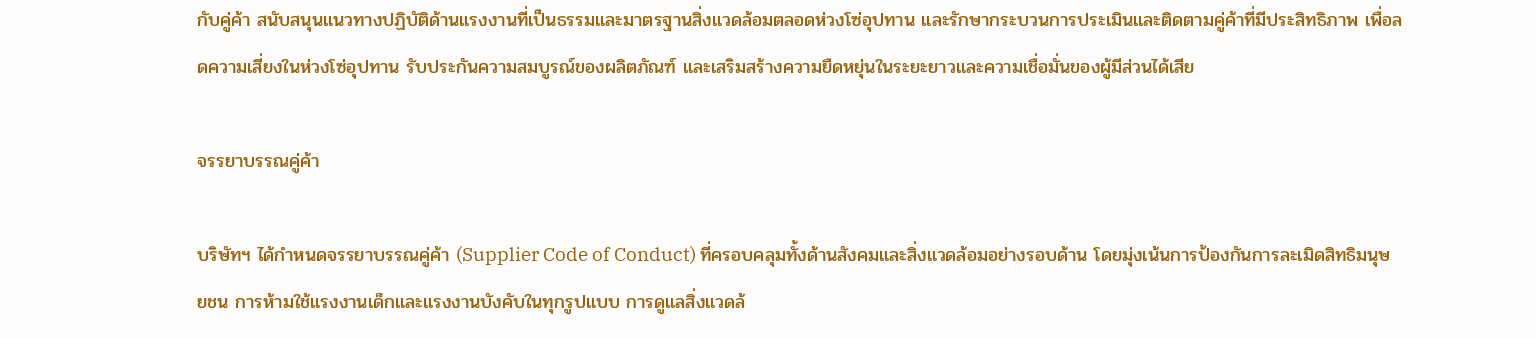กับคู่ค้า สนับสนุนแนวทางปฏิบัติด้านแรงงานที่เป็นธรรมและมาตรฐานสิ่งแวดล้อมตลอดห่วงโซ่อุปทาน และรักษากระบวนการประเมินและติดตามคู่ค้าที่มีประสิทธิภาพ เพื่อลดความเสี่ยงในห่วงโซ่อุปทาน รับประกันความสมบูรณ์ของผลิตภัณฑ์ และเสริมสร้างความยืดหยุ่นในระยะยาวและความเชื่อมั่นของผู้มีส่วนได้เสีย

จรรยาบรรณคู่ค้า

บริษัทฯ ได้กำหนดจรรยาบรรณคู่ค้า (Supplier Code of Conduct) ที่ครอบคลุมทั้งด้านสังคมและสิ่งแวดล้อมอย่างรอบด้าน โดยมุ่งเน้นการป้องกันการละเมิดสิทธิมนุษยชน การห้ามใช้แรงงานเด็กและแรงงานบังคับในทุกรูปแบบ การดูแลสิ่งแวดล้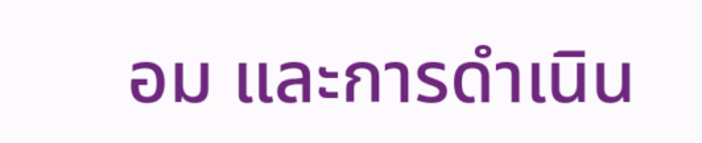อม และการดำเนิน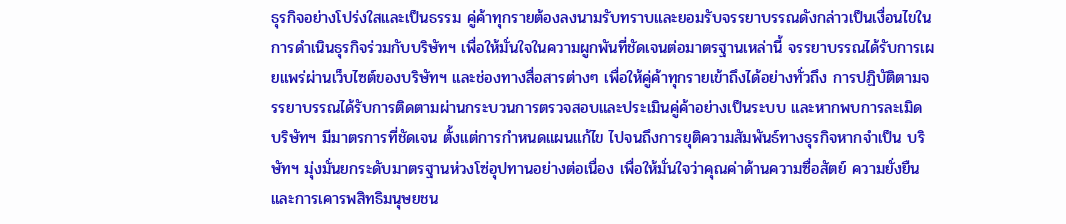ธุรกิจอย่างโปร่งใสและเป็นธรรม คู่ค้าทุกรายต้องลงนามรับทราบและยอมรับจรรยาบรรณดังกล่าวเป็นเงื่อนไขในการดำเนินธุรกิจร่วมกับบริษัทฯ เพื่อให้มั่นใจในความผูกพันที่ชัดเจนต่อมาตรฐานเหล่านี้ จรรยาบรรณได้รับการเผยแพร่ผ่านเว็บไซต์ของบริษัทฯ และช่องทางสื่อสารต่างๆ เพื่อให้คู่ค้าทุกรายเข้าถึงได้อย่างทั่วถึง การปฏิบัติตามจรรยาบรรณได้รับการติดตามผ่านกระบวนการตรวจสอบและประเมินคู่ค้าอย่างเป็นระบบ และหากพบการละเมิด บริษัทฯ มีมาตรการที่ชัดเจน ตั้งแต่การกำหนดแผนแก้ไข ไปจนถึงการยุติความสัมพันธ์ทางธุรกิจหากจำเป็น บริษัทฯ มุ่งมั่นยกระดับมาตรฐานห่วงโซ่อุปทานอย่างต่อเนื่อง เพื่อให้มั่นใจว่าคุณค่าด้านความซื่อสัตย์ ความยั่งยืน และการเคารพสิทธิมนุษยชน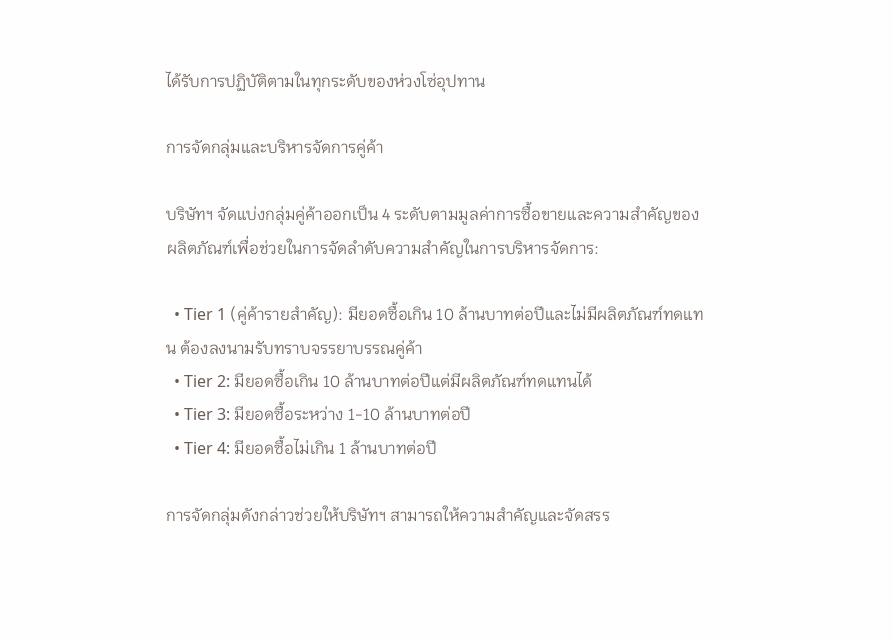ได้รับการปฏิบัติตามในทุกระดับของห่วงโซ่อุปทาน

การจัดกลุ่มและบริหารจัดการคู่ค้า

บริษัทฯ จัดแบ่งกลุ่มคู่ค้าออกเป็น 4 ระดับตามมูลค่าการซื้อขายและความสำคัญของผลิตภัณฑ์เพื่อช่วยในการจัดลำดับความสำคัญในการบริหารจัดการ:

  • Tier 1 (คู่ค้ารายสำคัญ): มียอดซื้อเกิน 10 ล้านบาทต่อปีและไม่มีผลิตภัณฑ์ทดแทน ต้องลงนามรับทราบจรรยาบรรณคู่ค้า
  • Tier 2: มียอดซื้อเกิน 10 ล้านบาทต่อปีแต่มีผลิตภัณฑ์ทดแทนได้
  • Tier 3: มียอดซื้อระหว่าง 1-10 ล้านบาทต่อปี
  • Tier 4: มียอดซื้อไม่เกิน 1 ล้านบาทต่อปี

การจัดกลุ่มดังกล่าวช่วยให้บริษัทฯ สามารถให้ความสำคัญและจัดสรร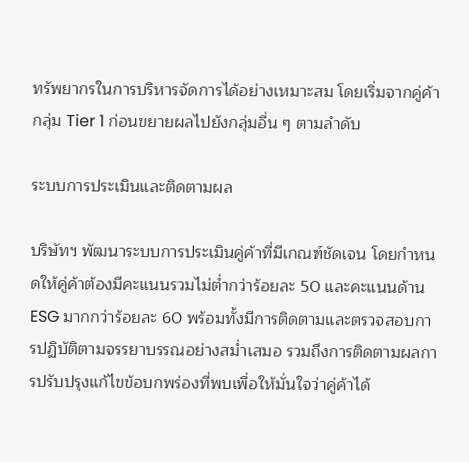ทรัพยากรในการบริหารจัดการได้อย่างเหมาะสม โดยเริ่มจากคู่ค้ากลุ่ม Tier 1 ก่อนขยายผลไปยังกลุ่มอื่น ๆ ตามลำดับ

ระบบการประเมินและติดตามผล

บริษัทฯ พัฒนาระบบการประเมินคู่ค้าที่มีเกณฑ์ชัดเจน โดยกำหนดให้คู่ค้าต้องมีคะแนนรวมไม่ต่ำกว่าร้อยละ 50 และคะแนนด้าน ESG มากกว่าร้อยละ 60 พร้อมทั้งมีการติดตามและตรวจสอบการปฏิบัติตามจรรยาบรรณอย่างสม่ำเสมอ รวมถึงการติดตามผลการปรับปรุงแก้ไขข้อบกพร่องที่พบเพื่อให้มั่นใจว่าคู่ค้าได้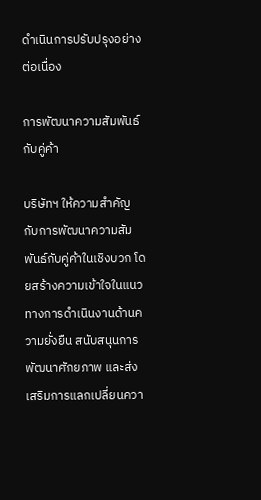ดำเนินการปรับปรุงอย่างต่อเนื่อง

การพัฒนาความสัมพันธ์กับคู่ค้า

บริษัทฯ ให้ความสำคัญกับการพัฒนาความสัมพันธ์กับคู่ค้าในเชิงบวก โดยสร้างความเข้าใจในแนวทางการดำเนินงานด้านความยั่งยืน สนับสนุนการพัฒนาศักยภาพ และส่งเสริมการแลกเปลี่ยนควา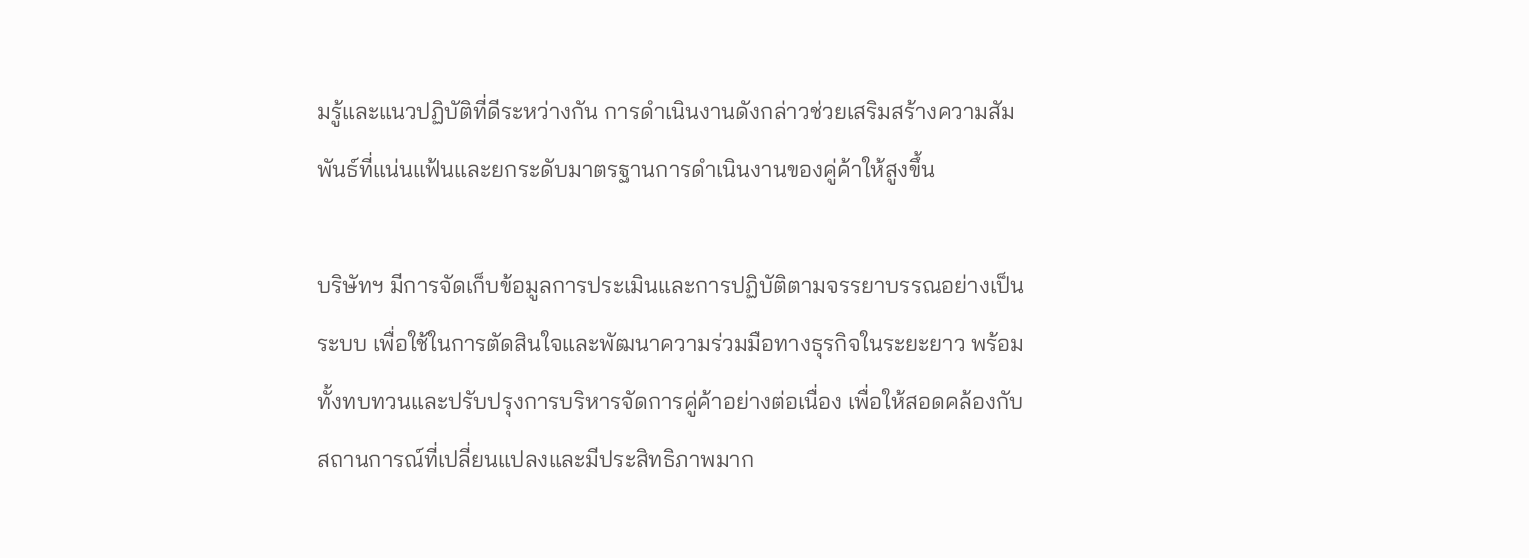มรู้และแนวปฏิบัติที่ดีระหว่างกัน การดำเนินงานดังกล่าวช่วยเสริมสร้างความสัมพันธ์ที่แน่นแฟ้นและยกระดับมาตรฐานการดำเนินงานของคู่ค้าให้สูงขึ้น

บริษัทฯ มีการจัดเก็บข้อมูลการประเมินและการปฏิบัติตามจรรยาบรรณอย่างเป็นระบบ เพื่อใช้ในการตัดสินใจและพัฒนาความร่วมมือทางธุรกิจในระยะยาว พร้อมทั้งทบทวนและปรับปรุงการบริหารจัดการคู่ค้าอย่างต่อเนื่อง เพื่อให้สอดคล้องกับสถานการณ์ที่เปลี่ยนแปลงและมีประสิทธิภาพมาก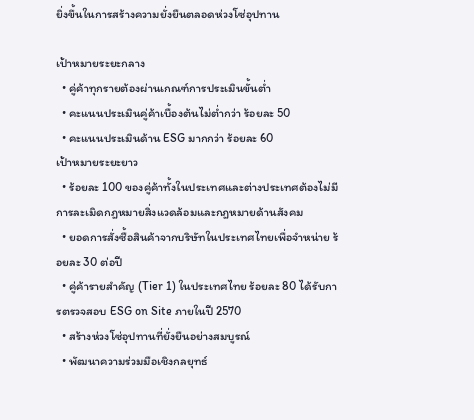ยิ่งขึ้นในการสร้างความยั่งยืนตลอดห่วงโซ่อุปทาน

เป้าหมายระยะกลาง
  • คู่ค้าทุกรายต้องผ่านเกณฑ์การประเมินขั้นต่ำ
  • คะแนนประเมินคู่ค้าเบื้องต้นไม่ต่ำกว่า ร้อยละ 50
  • คะแนนประเมินด้าน ESG มากกว่า ร้อยละ 60
เป้าหมายระยะยาว
  • ร้อยละ 100 ของคู่ค้าทั้งในประเทศและต่างประเทศต้องไม่มีการละเมิดกฎหมายสิ่งแวดล้อมและกฎหมายด้านสังคม
  • ยอดการสั่งซื้อสินค้าจากบริษัทในประเทศไทยเพื่อจำหน่าย ร้อยละ 30 ต่อปี
  • คู่ค้ารายสำคัญ (Tier 1) ในประเทศไทย ร้อยละ 80 ได้รับการตรวจสอบ ESG on Site ภายในปี 2570
  • สร้างห่วงโซ่อุปทานที่ยั่งยืนอย่างสมบูรณ์
  • พัฒนาความร่วมมือเชิงกลยุทธ์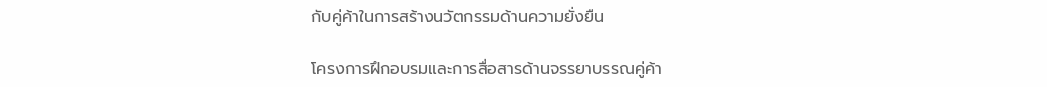กับคู่ค้าในการสร้างนวัตกรรมด้านความยั่งยืน

โครงการฝึกอบรมและการสื่อสารด้านจรรยาบรรณคู่ค้า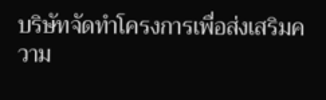บริษัทจัดทำโครงการเพื่อส่งเสริมความ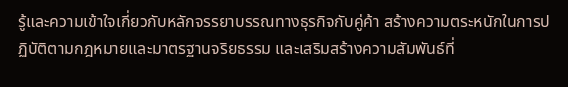รู้และความเข้าใจเกี่ยวกับหลักจรรยาบรรณทางธุรกิจกับคู่ค้า สร้างความตระหนักในการปฏิบัติตามกฎหมายและมาตรฐานจริยธรรม และเสริมสร้างความสัมพันธ์ที่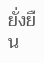ยั่งยืน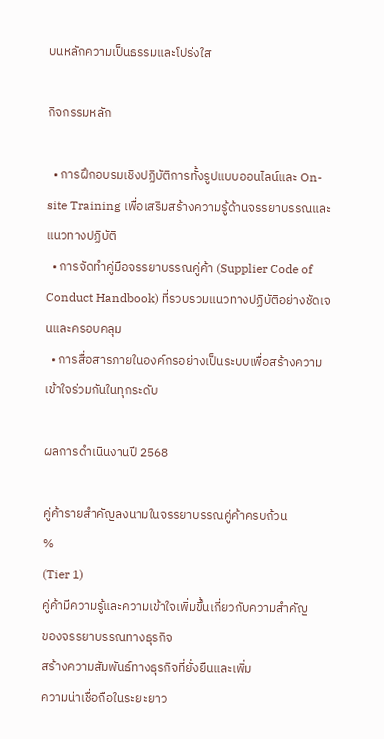บนหลักความเป็นธรรมและโปร่งใส

กิจกรรมหลัก

  • การฝึกอบรมเชิงปฏิบัติการทั้งรูปแบบออนไลน์และ On-site Training เพื่อเสริมสร้างความรู้ด้านจรรยาบรรณและแนวทางปฏิบัติ
  • การจัดทำคู่มือจรรยาบรรณคู่ค้า (Supplier Code of Conduct Handbook) ที่รวบรวมแนวทางปฏิบัติอย่างชัดเจนและครอบคลุม
  • การสื่อสารภายในองค์กรอย่างเป็นระบบเพื่อสร้างความเข้าใจร่วมกันในทุกระดับ

ผลการดำเนินงานปี 2568

คู่ค้ารายสำคัญลงนามในจรรยาบรรณคู่ค้าครบถ้วน
%
(Tier 1)
คู่ค้ามีความรู้และความเข้าใจเพิ่มขึ้นเกี่ยวกับความสำคัญ
ของจรรยาบรรณทางธุรกิจ
สร้างความสัมพันธ์ทางธุรกิจที่ยั่งยืนและเพิ่ม
ความน่าเชื่อถือในระยะยาว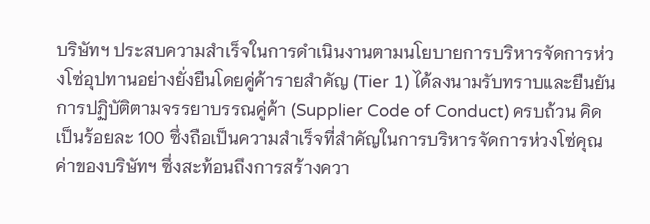บริษัทฯ ประสบความสำเร็จในการดำเนินงานตามนโยบายการบริหารจัดการห่วงโซ่อุปทานอย่างยั่งยืนโดยคู่ค้ารายสำคัญ (Tier 1) ได้ลงนามรับทราบและยืนยันการปฏิบัติตามจรรยาบรรณคู่ค้า (Supplier Code of Conduct) ครบถ้วน คิดเป็นร้อยละ 100 ซึ่งถือเป็นความสำเร็จที่สำคัญในการบริหารจัดการห่วงโซ่คุณค่าของบริษัทฯ ซึ่งสะท้อนถึงการสร้างควา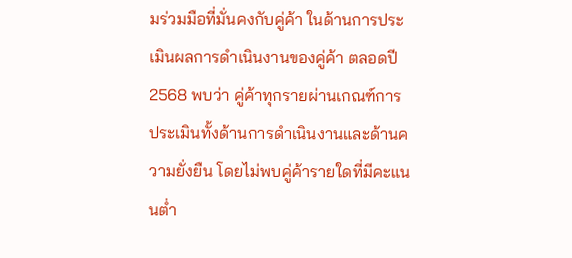มร่วมมือที่มั่นคงกับคู่ค้า ในด้านการประเมินผลการดำเนินงานของคู่ค้า ตลอดปี 2568 พบว่า คู่ค้าทุกรายผ่านเกณฑ์การประเมินทั้งด้านการดำเนินงานและด้านความยั่งยืน โดยไม่พบคู่ค้ารายใดที่มีคะแนนต่ำ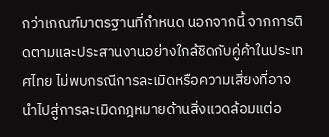กว่าเกณฑ์มาตรฐานที่กำหนด นอกจากนี้ จากการติดตามและประสานงานอย่างใกล้ชิดกับคู่ค้าในประเทศไทย ไม่พบกรณีการละเมิดหรือความเสี่ยงที่อาจนำไปสู่การละเมิดกฎหมายด้านสิ่งแวดล้อมแต่อ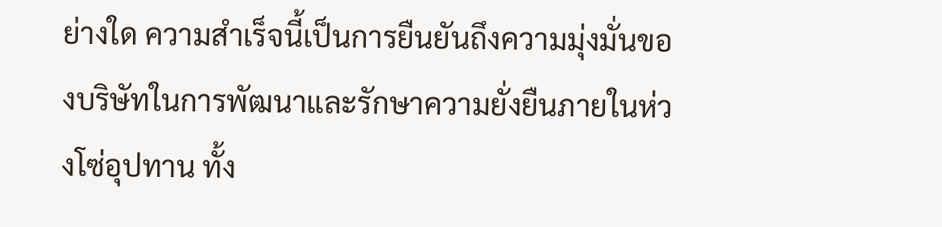ย่างใด ความสำเร็จนี้เป็นการยืนยันถึงความมุ่งมั่นของบริษัทในการพัฒนาและรักษาความยั่งยืนภายในห่วงโซ่อุปทาน ทั้ง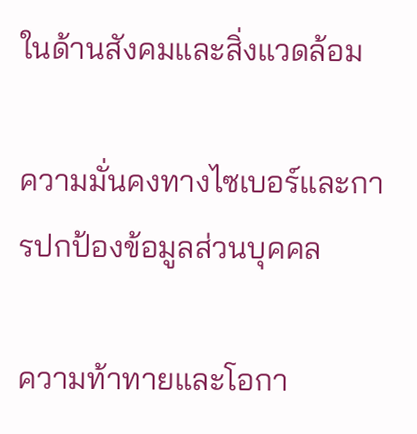ในด้านสังคมและสิ่งแวดล้อม

ความมั่นคงทางไซเบอร์และการปกป้องข้อมูลส่วนบุคคล

ความท้าทายและโอกา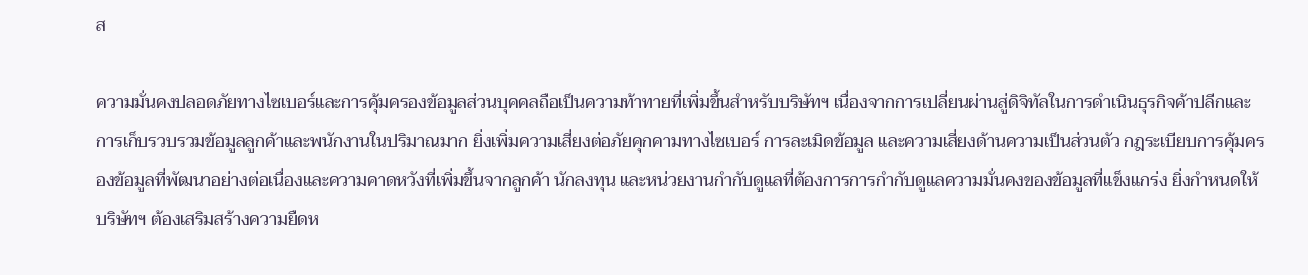ส

ความมั่นคงปลอดภัยทางไซเบอร์และการคุ้มครองข้อมูลส่วนบุคคลถือเป็นความท้าทายที่เพิ่มขึ้นสำหรับบริษัทฯ เนื่องจากการเปลี่ยนผ่านสู่ดิจิทัลในการดำเนินธุรกิจค้าปลีกและการเก็บรวบรวมข้อมูลลูกค้าและพนักงานในปริมาณมาก ยิ่งเพิ่มความเสี่ยงต่อภัยคุกคามทางไซเบอร์ การละเมิดข้อมูล และความเสี่ยงด้านความเป็นส่วนตัว กฎระเบียบการคุ้มครองข้อมูลที่พัฒนาอย่างต่อเนื่องและความคาดหวังที่เพิ่มขึ้นจากลูกค้า นักลงทุน และหน่วยงานกำกับดูแลที่ต้องการการกำกับดูแลความมั่นคงของข้อมูลที่แข็งแกร่ง ยิ่งกำหนดให้บริษัทฯ ต้องเสริมสร้างความยืดห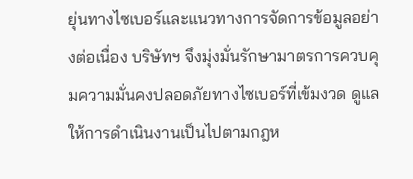ยุ่นทางไซเบอร์และแนวทางการจัดการข้อมูลอย่างต่อเนื่อง บริษัทฯ จึงมุ่งมั่นรักษามาตรการควบคุมความมั่นคงปลอดภัยทางไซเบอร์ที่เข้มงวด ดูแลให้การดำเนินงานเป็นไปตามกฎห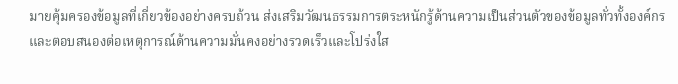มายคุ้มครองข้อมูลที่เกี่ยวข้องอย่างครบถ้วน ส่งเสริมวัฒนธรรมการตระหนักรู้ด้านความเป็นส่วนตัวของข้อมูลทั่วทั้งองค์กร และตอบสนองต่อเหตุการณ์ด้านความมั่นคงอย่างรวดเร็วและโปร่งใส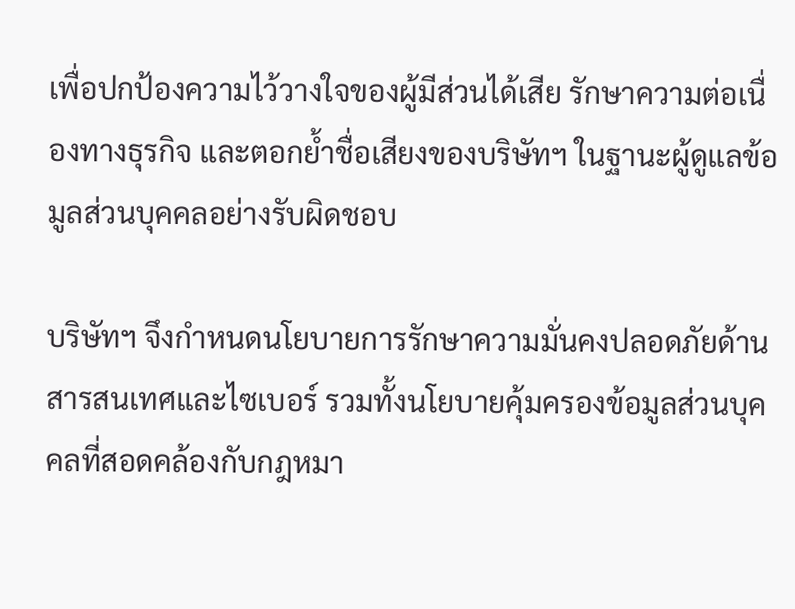เพื่อปกป้องความไว้วางใจของผู้มีส่วนได้เสีย รักษาความต่อเนื่องทางธุรกิจ และตอกย้ำชื่อเสียงของบริษัทฯ ในฐานะผู้ดูแลข้อมูลส่วนบุคคลอย่างรับผิดชอบ

บริษัทฯ จึงกำหนดนโยบายการรักษาความมั่นคงปลอดภัยด้านสารสนเทศและไซเบอร์ รวมทั้งนโยบายคุ้มครองข้อมูลส่วนบุคคลที่สอดคล้องกับกฎหมา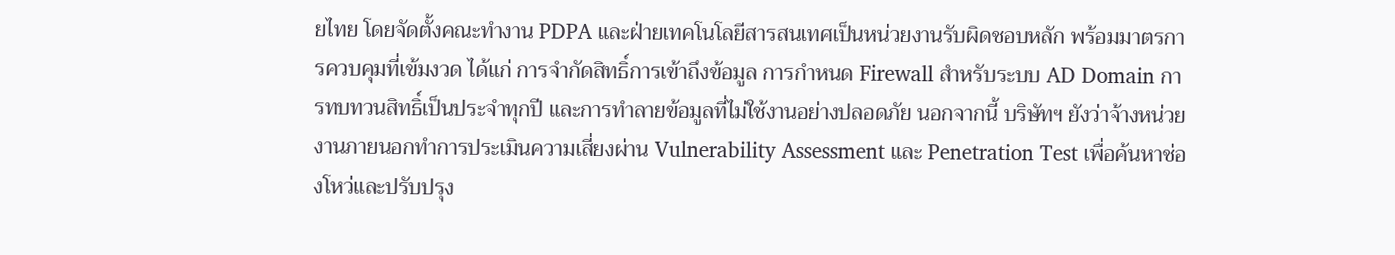ยไทย โดยจัดตั้งคณะทำงาน PDPA และฝ่ายเทคโนโลยีสารสนเทศเป็นหน่วยงานรับผิดชอบหลัก พร้อมมาตรการควบคุมที่เข้มงวด ได้แก่ การจำกัดสิทธิ์การเข้าถึงข้อมูล การกำหนด Firewall สำหรับระบบ AD Domain การทบทวนสิทธิ์เป็นประจำทุกปี และการทำลายข้อมูลที่ไม่ใช้งานอย่างปลอดภัย นอกจากนี้ บริษัทฯ ยังว่าจ้างหน่วยงานภายนอกทำการประเมินความเสี่ยงผ่าน Vulnerability Assessment และ Penetration Test เพื่อค้นหาช่องโหว่และปรับปรุง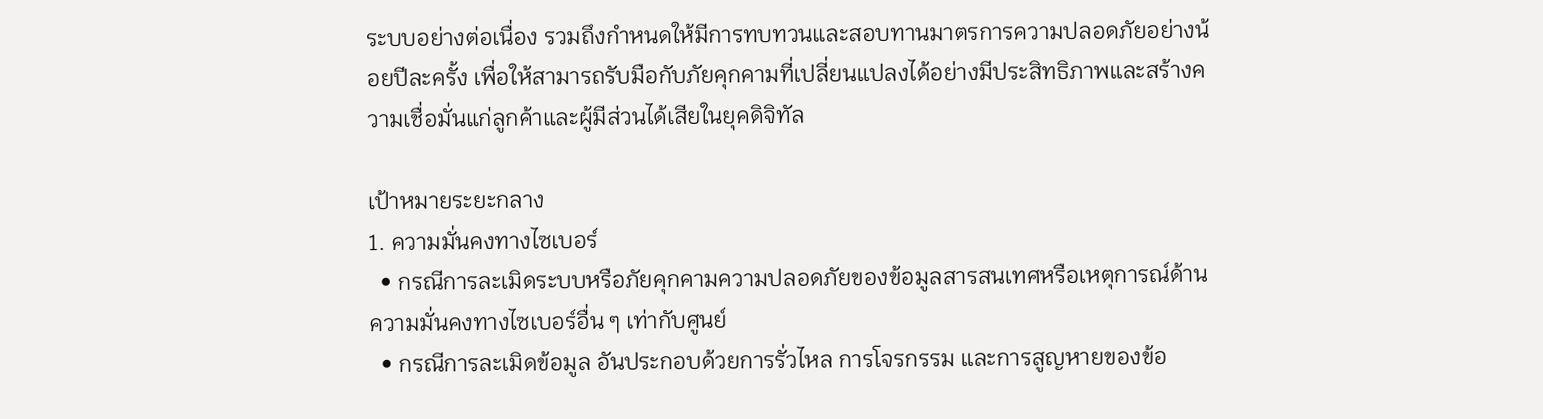ระบบอย่างต่อเนื่อง รวมถึงกำหนดให้มีการทบทวนและสอบทานมาตรการความปลอดภัยอย่างน้อยปีละครั้ง เพื่อให้สามารถรับมือกับภัยคุกคามที่เปลี่ยนแปลงได้อย่างมีประสิทธิภาพและสร้างความเชื่อมั่นแก่ลูกค้าและผู้มีส่วนได้เสียในยุคดิจิทัล

เป้าหมายระยะกลาง
1. ความมั่นคงทางไซเบอร์
  • กรณีการละเมิดระบบหรือภัยคุกคามความปลอดภัยของข้อมูลสารสนเทศหรือเหตุการณ์ด้านความมั่นคงทางไซเบอร์อื่น ๆ เท่ากับศูนย์
  • กรณีการละเมิดข้อมูล อันประกอบด้วยการรั่วไหล การโจรกรรม และการสูญหายของข้อ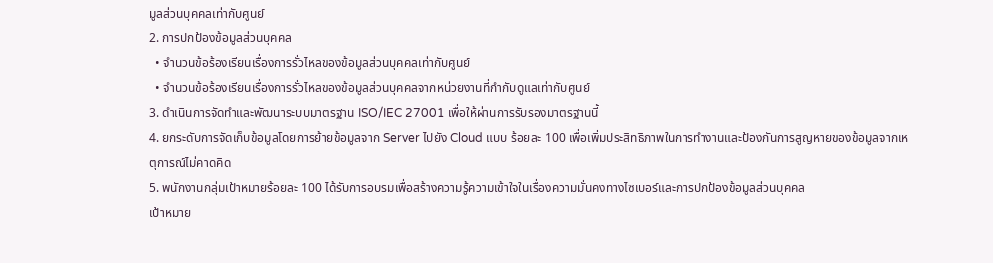มูลส่วนบุคคลเท่ากับศูนย์
2. การปกป้องข้อมูลส่วนบุคคล
  • จำนวนข้อร้องเรียนเรื่องการรั่วไหลของข้อมูลส่วนบุคคลเท่ากับศูนย์
  • จำนวนข้อร้องเรียนเรื่องการรั่วไหลของข้อมูลส่วนบุคคลจากหน่วยงานที่กำกับดูแลเท่ากับศูนย์
3. ดำเนินการจัดทำและพัฒนาระบบมาตรฐาน ISO/IEC 27001 เพื่อให้ผ่านการรับรองมาตรฐานนี้
4. ยกระดับการจัดเก็บข้อมูลโดยการย้ายข้อมูลจาก Server ไปยัง Cloud แบบ ร้อยละ 100 เพื่อเพิ่มประสิทธิภาพในการทำงานและป้องกันการสูญหายของข้อมูลจากเหตุการณ์ไม่คาดคิด
5. พนักงานกลุ่มเป้าหมายร้อยละ 100 ได้รับการอบรมเพื่อสร้างความรู้ความเข้าใจในเรื่องความมั่นคงทางไซเบอร์และการปกป้องข้อมูลส่วนบุคคล
เป้าหมาย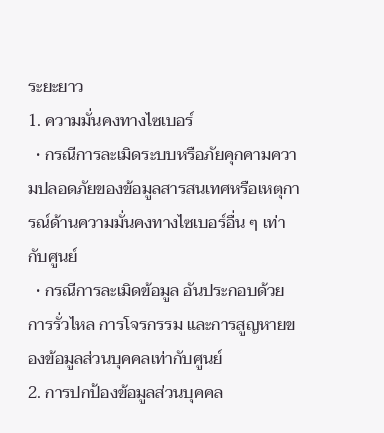ระยะยาว
1. ความมั่นคงทางไซเบอร์
  • กรณีการละเมิดระบบหรือภัยคุกคามความปลอดภัยของข้อมูลสารสนเทศหรือเหตุการณ์ด้านความมั่นคงทางไซเบอร์อื่น ๆ เท่ากับศูนย์
  • กรณีการละเมิดข้อมูล อันประกอบด้วยการรั่วไหล การโจรกรรม และการสูญหายของข้อมูลส่วนบุคคลเท่ากับศูนย์
2. การปกป้องข้อมูลส่วนบุคคล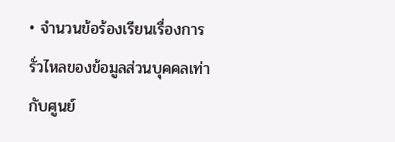• จำนวนข้อร้องเรียนเรื่องการรั่วไหลของข้อมูลส่วนบุคคลเท่ากับศูนย์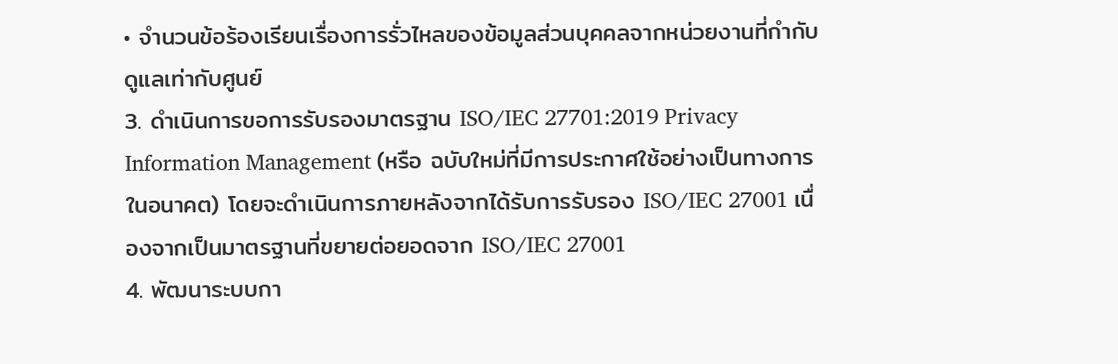• จำนวนข้อร้องเรียนเรื่องการรั่วไหลของข้อมูลส่วนบุคคลจากหน่วยงานที่กำกับดูแลเท่ากับศูนย์
3. ดำเนินการขอการรับรองมาตรฐาน ISO/IEC 27701:2019 Privacy Information Management (หรือ ฉบับใหม่ที่มีการประกาศใช้อย่างเป็นทางการในอนาคต) โดยจะดำเนินการภายหลังจากได้รับการรับรอง ISO/IEC 27001 เนื่องจากเป็นมาตรฐานที่ขยายต่อยอดจาก ISO/IEC 27001
4. พัฒนาระบบกา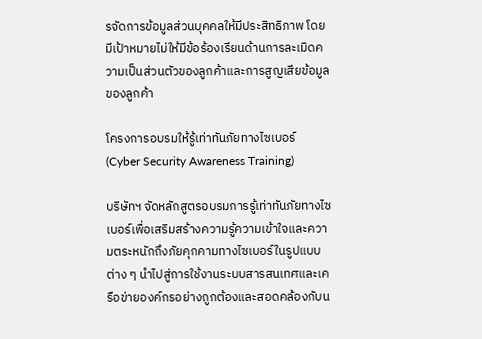รจัดการข้อมูลส่วนบุคคลให้มีประสิทธิภาพ โดยมีเป้าหมายไม่ให้มีข้อร้องเรียนด้านการละเมิดความเป็นส่วนตัวของลูกค้าและการสูญเสียข้อมูลของลูกค้า

โครงการอบรมให้รู้เท่าทันภัยทางไซเบอร์ (Cyber Security Awareness Training)

บริษัทฯ จัดหลักสูตรอบรมการรู้เท่าทันภัยทางไซเบอร์เพื่อเสริมสร้างความรู้ความเข้าใจและความตระหนักถึงภัยคุกคามทางไซเบอร์ในรูปแบบต่าง ๆ นำไปสู่การใช้งานระบบสารสนเทศและเครือข่ายองค์กรอย่างถูกต้องและสอดคล้องกับน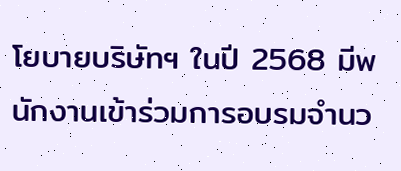โยบายบริษัทฯ ในปี 2568 มีพนักงานเข้าร่วมการอบรมจำนว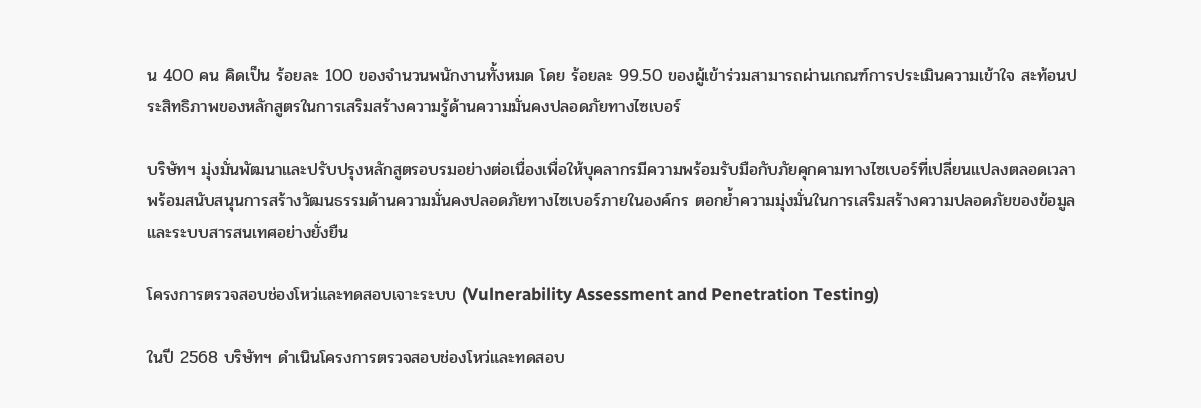น 400 คน คิดเป็น ร้อยละ 100 ของจำนวนพนักงานทั้งหมด โดย ร้อยละ 99.50 ของผู้เข้าร่วมสามารถผ่านเกณฑ์การประเมินความเข้าใจ สะท้อนประสิทธิภาพของหลักสูตรในการเสริมสร้างความรู้ด้านความมั่นคงปลอดภัยทางไซเบอร์

บริษัทฯ มุ่งมั่นพัฒนาและปรับปรุงหลักสูตรอบรมอย่างต่อเนื่องเพื่อให้บุคลากรมีความพร้อมรับมือกับภัยคุกคามทางไซเบอร์ที่เปลี่ยนแปลงตลอดเวลา พร้อมสนับสนุนการสร้างวัฒนธรรมด้านความมั่นคงปลอดภัยทางไซเบอร์ภายในองค์กร ตอกย้ำความมุ่งมั่นในการเสริมสร้างความปลอดภัยของข้อมูลและระบบสารสนเทศอย่างยั่งยืน

โครงการตรวจสอบช่องโหว่และทดสอบเจาะระบบ (Vulnerability Assessment and Penetration Testing)

ในปี 2568 บริษัทฯ ดำเนินโครงการตรวจสอบช่องโหว่และทดสอบ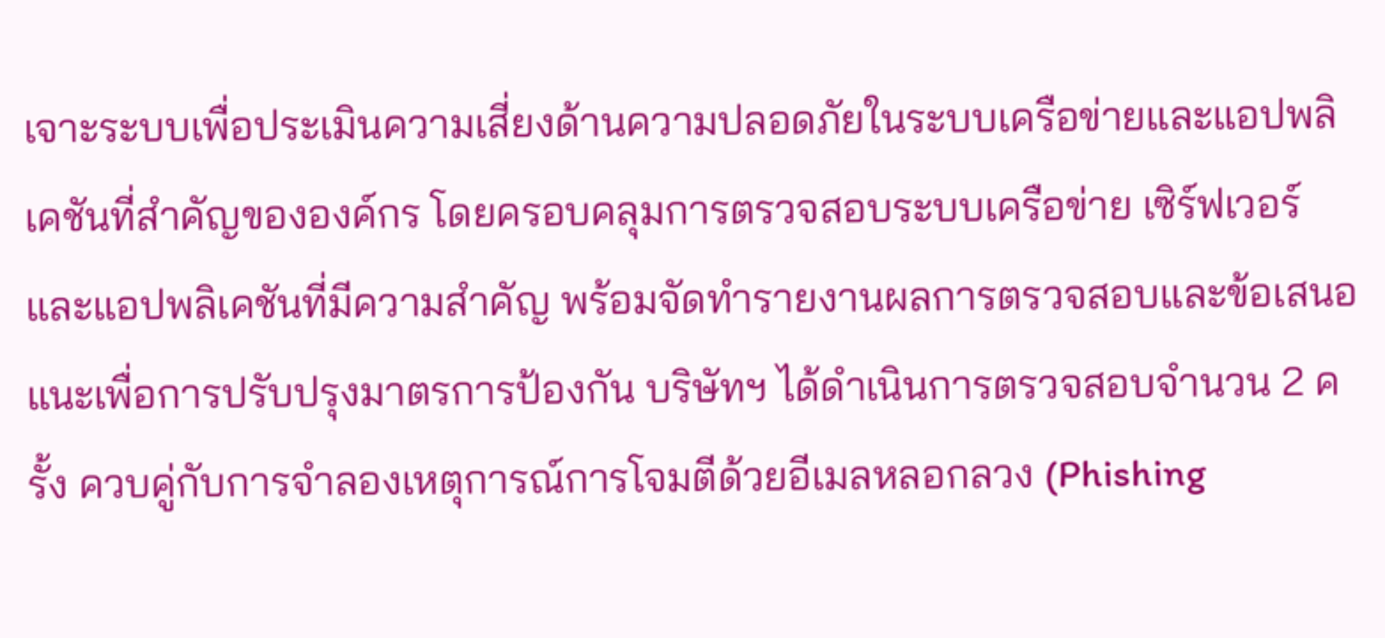เจาะระบบเพื่อประเมินความเสี่ยงด้านความปลอดภัยในระบบเครือข่ายและแอปพลิเคชันที่สำคัญขององค์กร โดยครอบคลุมการตรวจสอบระบบเครือข่าย เซิร์ฟเวอร์ และแอปพลิเคชันที่มีความสำคัญ พร้อมจัดทำรายงานผลการตรวจสอบและข้อเสนอแนะเพื่อการปรับปรุงมาตรการป้องกัน บริษัทฯ ได้ดำเนินการตรวจสอบจำนวน 2 ครั้ง ควบคู่กับการจำลองเหตุการณ์การโจมตีด้วยอีเมลหลอกลวง (Phishing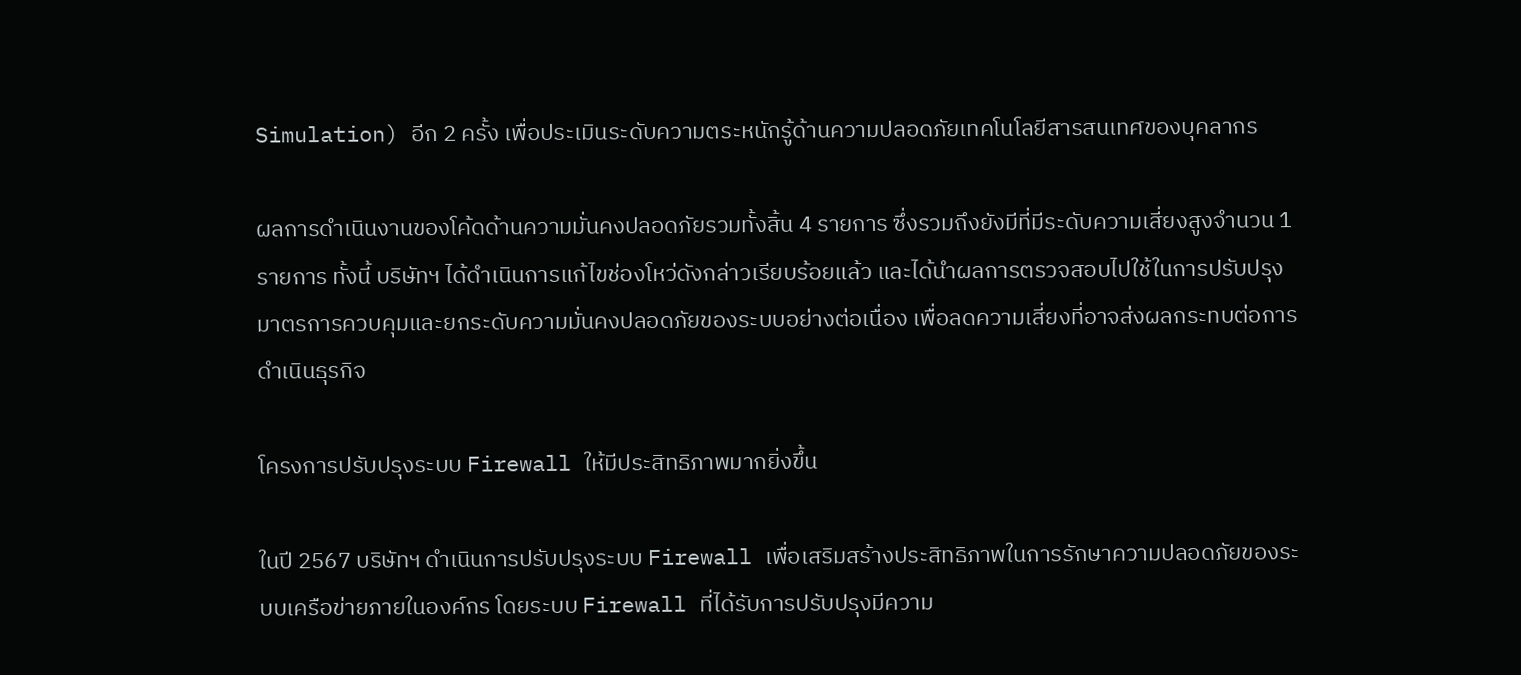Simulation) อีก 2 ครั้ง เพื่อประเมินระดับความตระหนักรู้ด้านความปลอดภัยเทคโนโลยีสารสนเทศของบุคลากร

ผลการดำเนินงานของโค้ดด้านความมั่นคงปลอดภัยรวมทั้งสิ้น 4 รายการ ซึ่งรวมถึงยังมีที่มีระดับความเสี่ยงสูงจำนวน 1 รายการ ทั้งนี้ บริษัทฯ ได้ดำเนินการแก้ไขช่องโหว่ดังกล่าวเรียบร้อยแล้ว และได้นำผลการตรวจสอบไปใช้ในการปรับปรุงมาตรการควบคุมและยกระดับความมั่นคงปลอดภัยของระบบอย่างต่อเนื่อง เพื่อลดความเสี่ยงที่อาจส่งผลกระทบต่อการดำเนินธุรกิจ

โครงการปรับปรุงระบบ Firewall ให้มีประสิทธิภาพมากยิ่งขึ้น

ในปี 2567 บริษัทฯ ดำเนินการปรับปรุงระบบ Firewall เพื่อเสริมสร้างประสิทธิภาพในการรักษาความปลอดภัยของระบบเครือข่ายภายในองค์กร โดยระบบ Firewall ที่ได้รับการปรับปรุงมีความ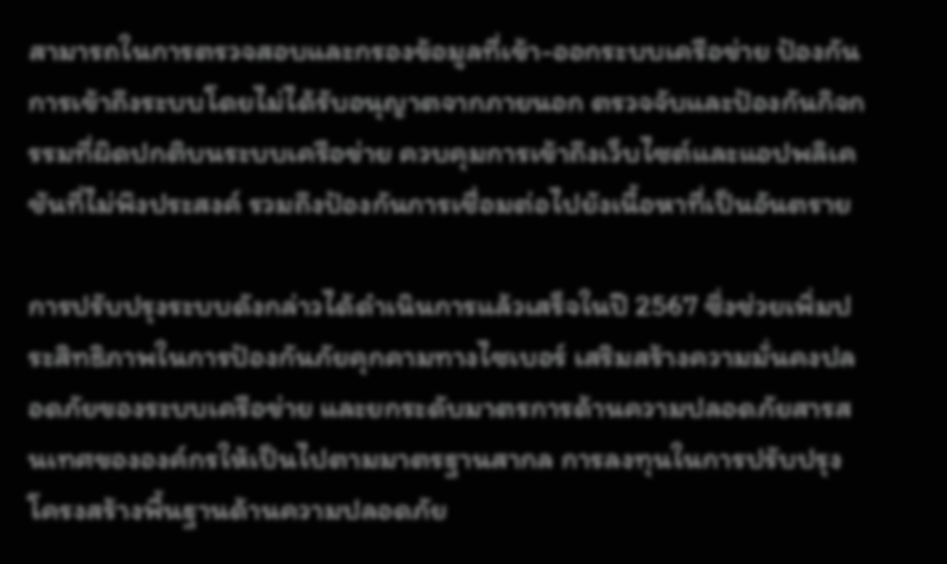สามารถในการตรวจสอบและกรองข้อมูลที่เข้า-ออกระบบเครือข่าย ป้องกันการเข้าถึงระบบโดยไม่ได้รับอนุญาตจากภายนอก ตรวจจับและป้องกันกิจกรรมที่ผิดปกติบนระบบเครือข่าย ควบคุมการเข้าถึงเว็บไซต์และแอปพลิเคชันที่ไม่พึงประสงค์ รวมถึงป้องกันการเชื่อมต่อไปยังเนื้อหาที่เป็นอันตราย

การปรับปรุงระบบดังกล่าวได้ดำเนินการแล้วเสร็จในปี 2567 ซึ่งช่วยเพิ่มประสิทธิภาพในการป้องกันภัยคุกคามทางไซเบอร์ เสริมสร้างความมั่นคงปลอดภัยของระบบเครือข่าย และยกระดับมาตรการด้านความปลอดภัยสารสนเทศขององค์กรให้เป็นไปตามมาตรฐานสากล การลงทุนในการปรับปรุงโครงสร้างพื้นฐานด้านความปลอดภัย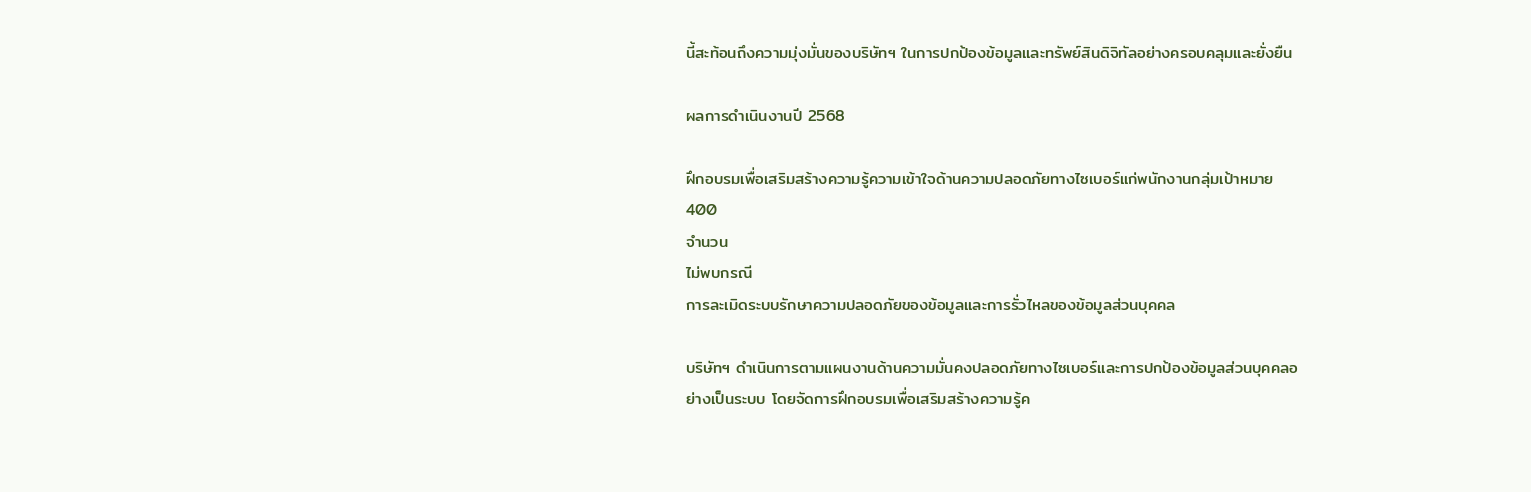นี้สะท้อนถึงความมุ่งมั่นของบริษัทฯ ในการปกป้องข้อมูลและทรัพย์สินดิจิทัลอย่างครอบคลุมและยั่งยืน

ผลการดำเนินงานปี 2568

ฝึกอบรมเพื่อเสริมสร้างความรู้ความเข้าใจด้านความปลอดภัยทางไซเบอร์แก่พนักงานกลุ่มเป้าหมาย
400
จำนวน
ไม่พบกรณี
การละเมิดระบบรักษาความปลอดภัยของข้อมูลและการรั่วไหลของข้อมูลส่วนบุคคล

บริษัทฯ ดำเนินการตามแผนงานด้านความมั่นคงปลอดภัยทางไซเบอร์และการปกป้องข้อมูลส่วนบุคคลอย่างเป็นระบบ โดยจัดการฝึกอบรมเพื่อเสริมสร้างความรู้ค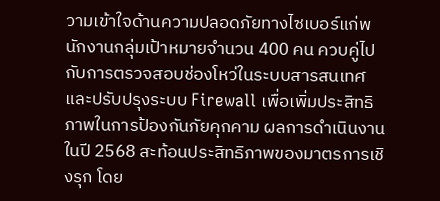วามเข้าใจด้านความปลอดภัยทางไซเบอร์แก่พนักงานกลุ่มเป้าหมายจำนวน 400 คน ควบคู่ไปกับการตรวจสอบช่องโหว่ในระบบสารสนเทศและปรับปรุงระบบ Firewall เพื่อเพิ่มประสิทธิภาพในการป้องกันภัยคุกคาม ผลการดำเนินงานในปี 2568 สะท้อนประสิทธิภาพของมาตรการเชิงรุก โดย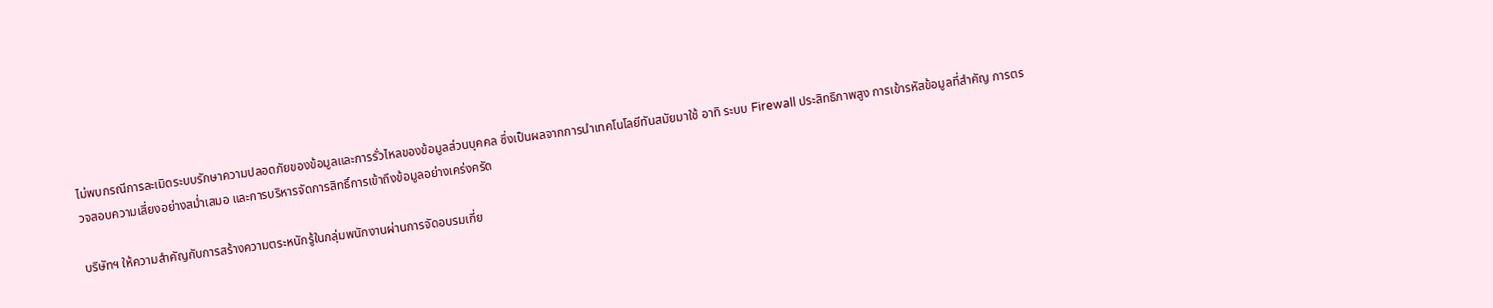ไม่พบกรณีการละเมิดระบบรักษาความปลอดภัยของข้อมูลและการรั่วไหลของข้อมูลส่วนบุคคล ซึ่งเป็นผลจากการนำเทคโนโลยีทันสมัยมาใช้ อาทิ ระบบ Firewall ประสิทธิภาพสูง การเข้ารหัสข้อมูลที่สำคัญ การตรวจสอบความเสี่ยงอย่างสม่ำเสมอ และการบริหารจัดการสิทธิ์การเข้าถึงข้อมูลอย่างเคร่งครัด

บริษัทฯ ให้ความสำคัญกับการสร้างความตระหนักรู้ในกลุ่มพนักงานผ่านการจัดอบรมเกี่ย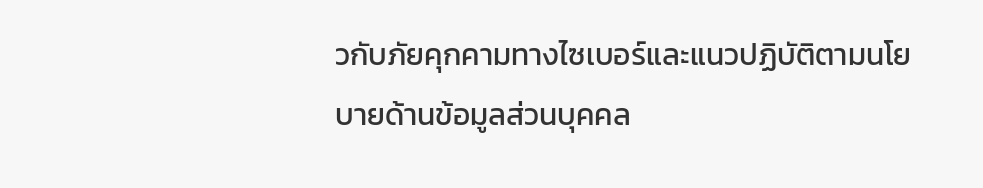วกับภัยคุกคามทางไซเบอร์และแนวปฏิบัติตามนโยบายด้านข้อมูลส่วนบุคคล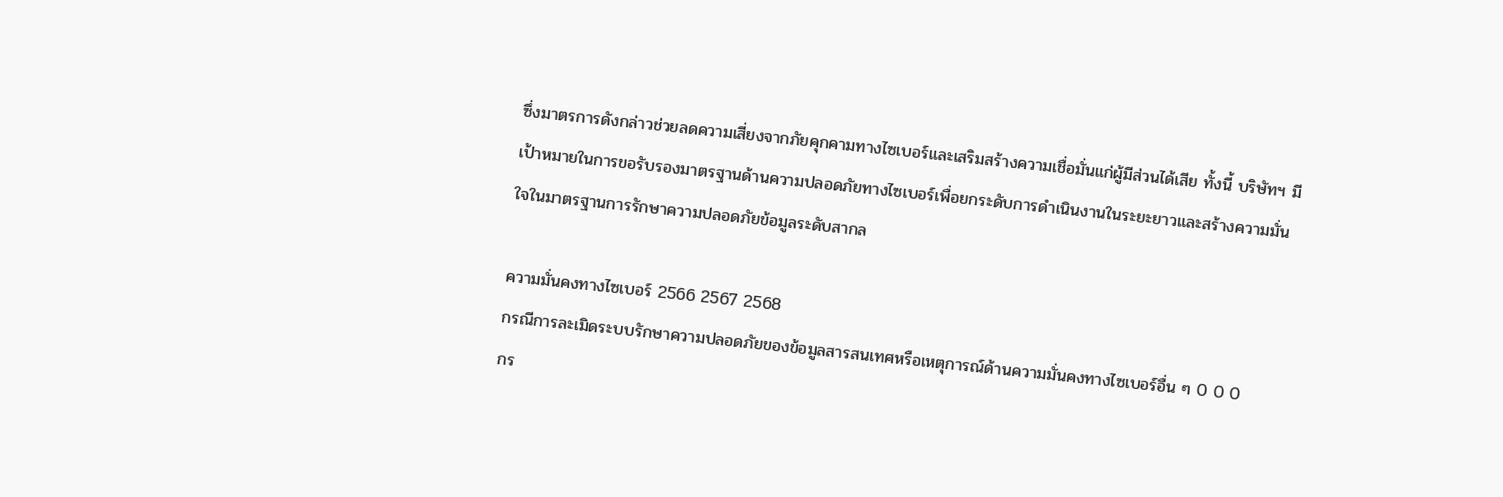ซึ่งมาตรการดังกล่าวช่วยลดความเสี่ยงจากภัยคุกคามทางไซเบอร์และเสริมสร้างความเชื่อมั่นแก่ผู้มีส่วนได้เสีย ทั้งนี้ บริษัทฯ มีเป้าหมายในการขอรับรองมาตรฐานด้านความปลอดภัยทางไซเบอร์เพื่อยกระดับการดำเนินงานในระยะยาวและสร้างความมั่นใจในมาตรฐานการรักษาความปลอดภัยข้อมูลระดับสากล

ความมั่นคงทางไซเบอร์ 2566 2567 2568
กรณีการละเมิดระบบรักษาความปลอดภัยของข้อมูลสารสนเทศหรือเหตุการณ์ด้านความมั่นคงทางไซเบอร์อื่น ๆ 0 0 0
กร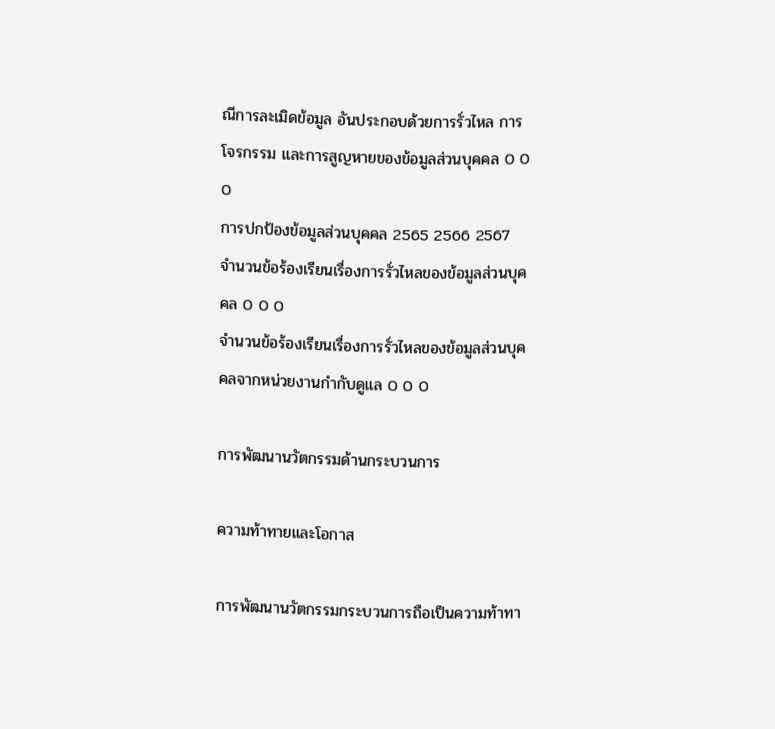ณีการละเมิดข้อมูล อันประกอบด้วยการรั่วไหล การโจรกรรม และการสูญหายของข้อมูลส่วนบุคคล 0 0 0
การปกป้องข้อมูลส่วนบุคคล 2565 2566 2567
จำนวนข้อร้องเรียนเรื่องการรั่วไหลของข้อมูลส่วนบุคคล 0 0 0
จำนวนข้อร้องเรียนเรื่องการรั่วไหลของข้อมูลส่วนบุคคลจากหน่วยงานกำกับดูแล 0 0 0

การพัฒนานวัตกรรมด้านกระบวนการ

ความท้าทายและโอกาส

การพัฒนานวัตกรรมกระบวนการถือเป็นความท้าทา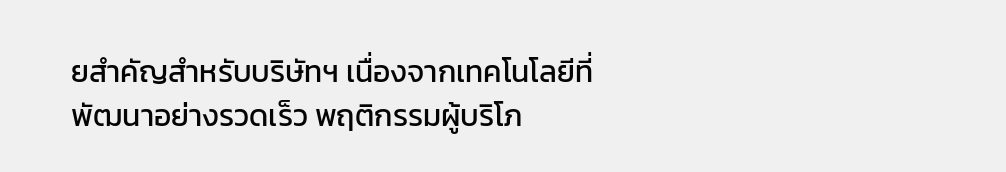ยสำคัญสำหรับบริษัทฯ เนื่องจากเทคโนโลยีที่พัฒนาอย่างรวดเร็ว พฤติกรรมผู้บริโภ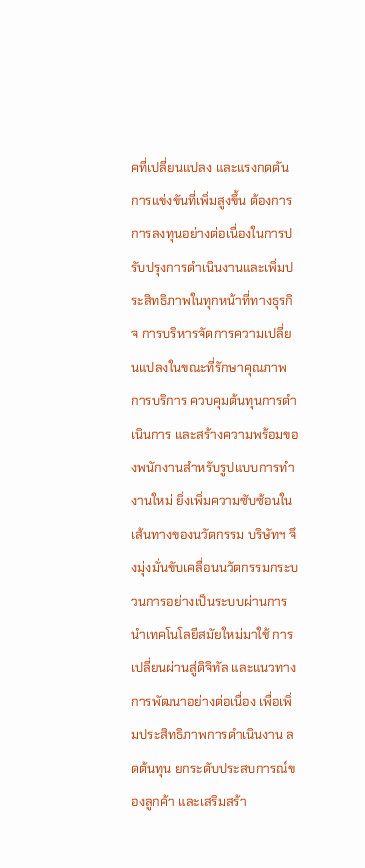คที่เปลี่ยนแปลง และแรงกดดันการแข่งขันที่เพิ่มสูงขึ้น ต้องการการลงทุนอย่างต่อเนื่องในการปรับปรุงการดำเนินงานและเพิ่มประสิทธิภาพในทุกหน้าที่ทางธุรกิจ การบริหารจัดการความเปลี่ยนแปลงในขณะที่รักษาคุณภาพการบริการ ควบคุมต้นทุนการดำเนินการ และสร้างความพร้อมของพนักงานสำหรับรูปแบบการทำงานใหม่ ยิ่งเพิ่มความซับซ้อนในเส้นทางของนวัตกรรม บริษัทฯ จึงมุ่งมั่นขับเคลื่อนนวัตกรรมกระบวนการอย่างเป็นระบบผ่านการนำเทคโนโลยีสมัยใหม่มาใช้ การเปลี่ยนผ่านสู่ดิจิทัล และแนวทางการพัฒนาอย่างต่อเนื่อง เพื่อเพิ่มประสิทธิภาพการดำเนินงาน ลดต้นทุน ยกระดับประสบการณ์ของลูกค้า และเสริมสร้า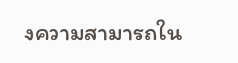งความสามารถใน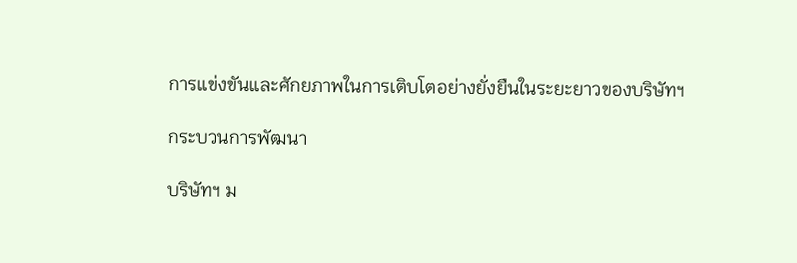การแข่งขันและศักยภาพในการเติบโตอย่างยั่งยืนในระยะยาวของบริษัทฯ

กระบวนการพัฒนา

บริษัทฯ ม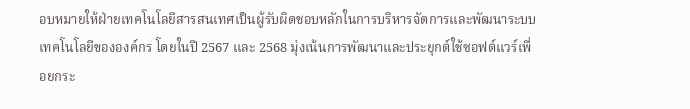อบหมายให้ฝ่ายเทคโนโลยีสารสนเทศเป็นผู้รับผิดชอบหลักในการบริหารจัดการและพัฒนาระบบเทคโนโลยีขององค์กร โดยในปี 2567 และ 2568 มุ่งเน้นการพัฒนาและประยุกต์ใช้ซอฟต์แวร์เพื่อยกระ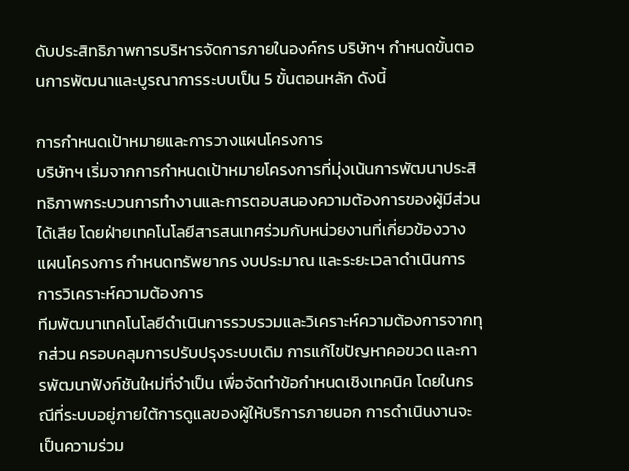ดับประสิทธิภาพการบริหารจัดการภายในองค์กร บริษัทฯ กำหนดขั้นตอนการพัฒนาและบูรณาการระบบเป็น 5 ขั้นตอนหลัก ดังนี้

การกำหนดเป้าหมายและการวางแผนโครงการ
บริษัทฯ เริ่มจากการกำหนดเป้าหมายโครงการที่มุ่งเน้นการพัฒนาประสิทธิภาพกระบวนการทำงานและการตอบสนองความต้องการของผู้มีส่วนได้เสีย โดยฝ่ายเทคโนโลยีสารสนเทศร่วมกับหน่วยงานที่เกี่ยวข้องวางแผนโครงการ กำหนดทรัพยากร งบประมาณ และระยะเวลาดำเนินการ
การวิเคราะห์ความต้องการ
ทีมพัฒนาเทคโนโลยีดำเนินการรวบรวมและวิเคราะห์ความต้องการจากทุกส่วน ครอบคลุมการปรับปรุงระบบเดิม การแก้ไขปัญหาคอขวด และการพัฒนาฟังก์ชันใหม่ที่จำเป็น เพื่อจัดทำข้อกำหนดเชิงเทคนิค โดยในกรณีที่ระบบอยู่ภายใต้การดูแลของผู้ให้บริการภายนอก การดำเนินงานจะเป็นความร่วม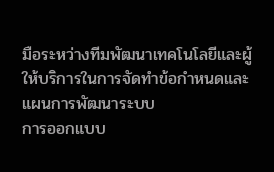มือระหว่างทีมพัฒนาเทคโนโลยีและผู้ให้บริการในการจัดทำข้อกำหนดและแผนการพัฒนาระบบ
การออกแบบ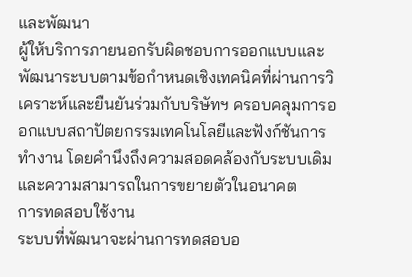และพัฒนา
ผู้ให้บริการภายนอกรับผิดชอบการออกแบบและพัฒนาระบบตามข้อกำหนดเชิงเทคนิคที่ผ่านการวิเคราะห์และยืนยันร่วมกับบริษัทฯ ครอบคลุมการออกแบบสถาปัตยกรรมเทคโนโลยีและฟังก์ชันการทำงาน โดยคำนึงถึงความสอดคล้องกับระบบเดิมและความสามารถในการขยายตัวในอนาคต
การทดสอบใช้งาน
ระบบที่พัฒนาจะผ่านการทดสอบอ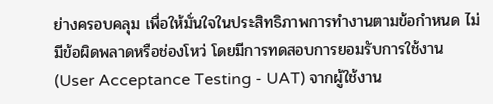ย่างครอบคลุม เพื่อให้มั่นใจในประสิทธิภาพการทำงานตามข้อกำหนด ไม่มีข้อผิดพลาดหรือช่องโหว่ โดยมีการทดสอบการยอมรับการใช้งาน (User Acceptance Testing - UAT) จากผู้ใช้งาน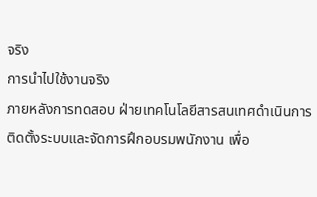จริง
การนำไปใช้งานจริง
ภายหลังการทดสอบ ฝ่ายเทคโนโลยีสารสนเทศดำเนินการติดตั้งระบบและจัดการฝึกอบรมพนักงาน เพื่อ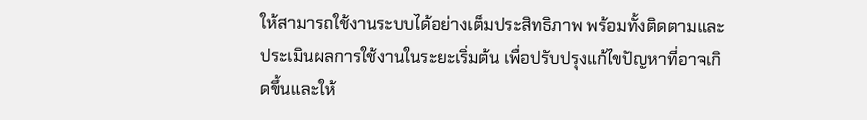ให้สามารถใช้งานระบบได้อย่างเต็มประสิทธิภาพ พร้อมทั้งติดตามและประเมินผลการใช้งานในระยะเริ่มต้น เพื่อปรับปรุงแก้ไขปัญหาที่อาจเกิดขึ้นและให้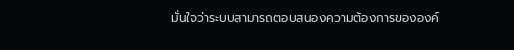มั่นใจว่าระบบสามารถตอบสนองความต้องการขององค์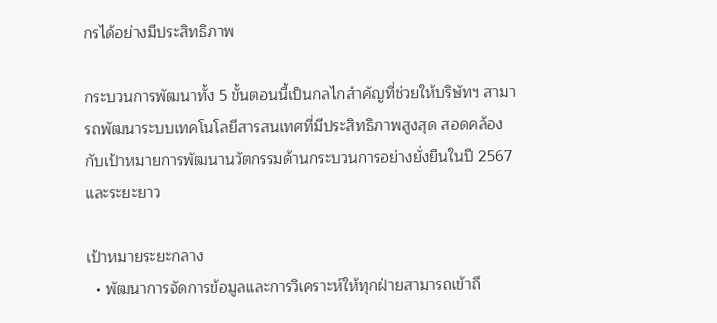กรได้อย่างมีประสิทธิภาพ

กระบวนการพัฒนาทั้ง 5 ขั้นตอนนี้เป็นกลไกสำคัญที่ช่วยให้บริษัทฯ สามารถพัฒนาระบบเทคโนโลยีสารสนเทศที่มีประสิทธิภาพสูงสุด สอดคล้องกับเป้าหมายการพัฒนานวัตกรรมด้านกระบวนการอย่างยั่งยืนในปี 2567 และระยะยาว

เป้าหมายระยะกลาง
  • พัฒนาการจัดการข้อมูลและการวิเคราะห์ให้ทุกฝ่ายสามารถเข้าถึ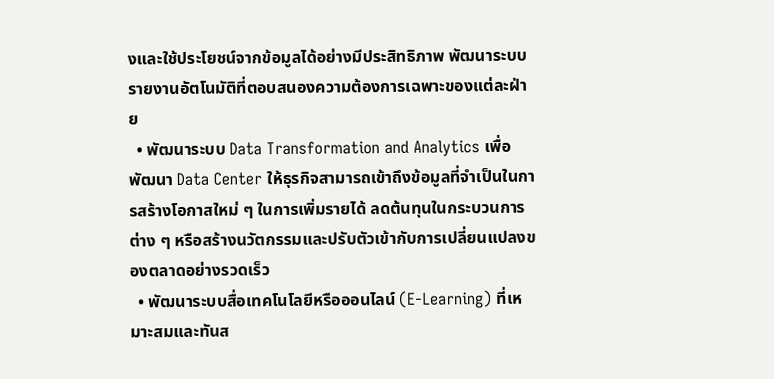งและใช้ประโยชน์จากข้อมูลได้อย่างมีประสิทธิภาพ พัฒนาระบบรายงานอัตโนมัติที่ตอบสนองความต้องการเฉพาะของแต่ละฝ่าย
  • พัฒนาระบบ Data Transformation and Analytics เพื่อพัฒนา Data Center ให้ธุรกิจสามารถเข้าถึงข้อมูลที่จำเป็นในการสร้างโอกาสใหม่ ๆ ในการเพิ่มรายได้ ลดต้นทุนในกระบวนการต่าง ๆ หรือสร้างนวัตกรรมและปรับตัวเข้ากับการเปลี่ยนแปลงของตลาดอย่างรวดเร็ว
  • พัฒนาระบบสื่อเทคโนโลยีหรือออนไลน์ (E-Learning) ที่เหมาะสมและทันส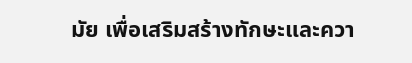มัย เพื่อเสริมสร้างทักษะและควา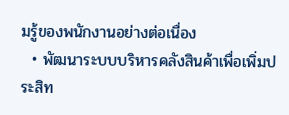มรู้ของพนักงานอย่างต่อเนื่อง
  • พัฒนาระบบบริหารคลังสินค้าเพื่อเพิ่มประสิท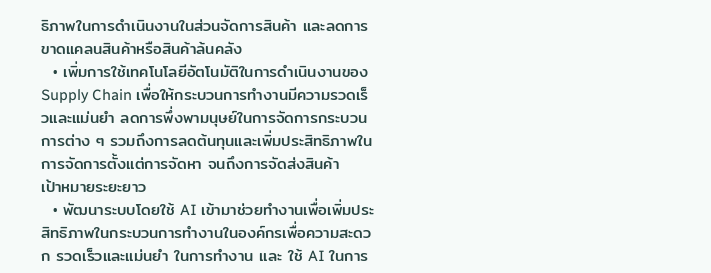ธิภาพในการดำเนินงานในส่วนจัดการสินค้า และลดการขาดแคลนสินค้าหรือสินค้าล้นคลัง
  • เพิ่มการใช้เทคโนโลยีอัตโนมัติในการดำเนินงานของ Supply Chain เพื่อให้กระบวนการทำงานมีความรวดเร็วและแม่นยำ ลดการพึ่งพามนุษย์ในการจัดการกระบวนการต่าง ๆ รวมถึงการลดต้นทุนและเพิ่มประสิทธิภาพในการจัดการตั้งแต่การจัดหา จนถึงการจัดส่งสินค้า
เป้าหมายระยะยาว
  • พัฒนาระบบโดยใช้ AI เข้ามาช่วยทำงานเพื่อเพิ่มประสิทธิภาพในกระบวนการทำงานในองค์กรเพื่อความสะดวก รวดเร็วและแม่นยำ ในการทำงาน และ ใช้ AI ในการ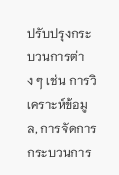ปรับปรุงกระบวนการต่าง ๆ เช่น การวิเคราะห์ข้อมูล, การจัดการกระบวนการ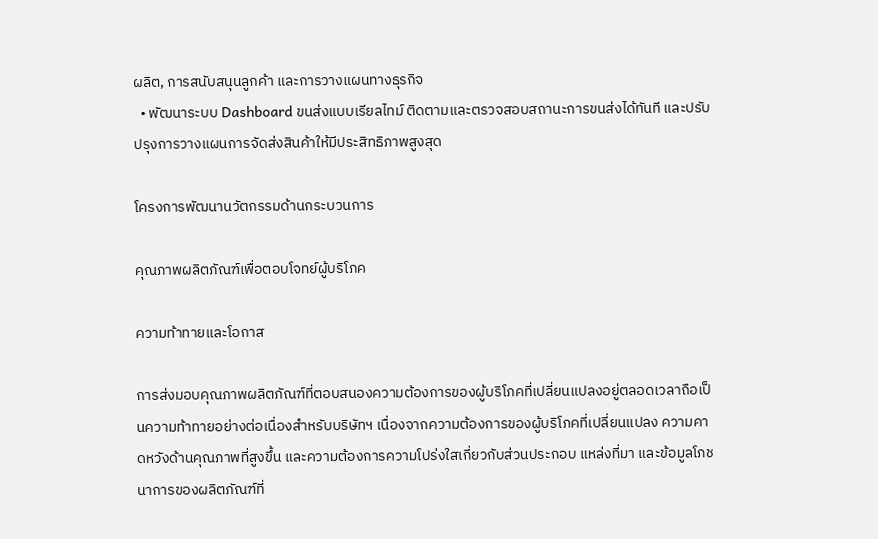ผลิต, การสนับสนุนลูกค้า และการวางแผนทางธุรกิจ
  • พัฒนาระบบ Dashboard ขนส่งแบบเรียลไทม์ ติดตามและตรวจสอบสถานะการขนส่งได้ทันที และปรับปรุงการวางแผนการจัดส่งสินค้าให้มีประสิทธิภาพสูงสุด

โครงการพัฒนานวัตกรรมด้านกระบวนการ

คุณภาพผลิตภัณฑ์เพื่อตอบโจทย์ผู้บริโภค

ความท้าทายและโอกาส

การส่งมอบคุณภาพผลิตภัณฑ์ที่ตอบสนองความต้องการของผู้บริโภคที่เปลี่ยนแปลงอยู่ตลอดเวลาถือเป็นความท้าทายอย่างต่อเนื่องสำหรับบริษัทฯ เนื่องจากความต้องการของผู้บริโภคที่เปลี่ยนแปลง ความคาดหวังด้านคุณภาพที่สูงขึ้น และความต้องการความโปร่งใสเกี่ยวกับส่วนประกอบ แหล่งที่มา และข้อมูลโภชนาการของผลิตภัณฑ์ที่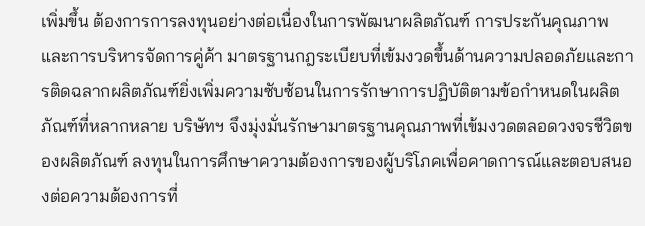เพิ่มขึ้น ต้องการการลงทุนอย่างต่อเนื่องในการพัฒนาผลิตภัณฑ์ การประกันคุณภาพ และการบริหารจัดการคู่ค้า มาตรฐานกฎระเบียบที่เข้มงวดขึ้นด้านความปลอดภัยและการติดฉลากผลิตภัณฑ์ยิ่งเพิ่มความซับซ้อนในการรักษาการปฏิบัติตามข้อกำหนดในผลิตภัณฑ์ที่หลากหลาย บริษัทฯ จึงมุ่งมั่นรักษามาตรฐานคุณภาพที่เข้มงวดตลอดวงจรชีวิตของผลิตภัณฑ์ ลงทุนในการศึกษาความต้องการของผู้บริโภคเพื่อคาดการณ์และตอบสนองต่อความต้องการที่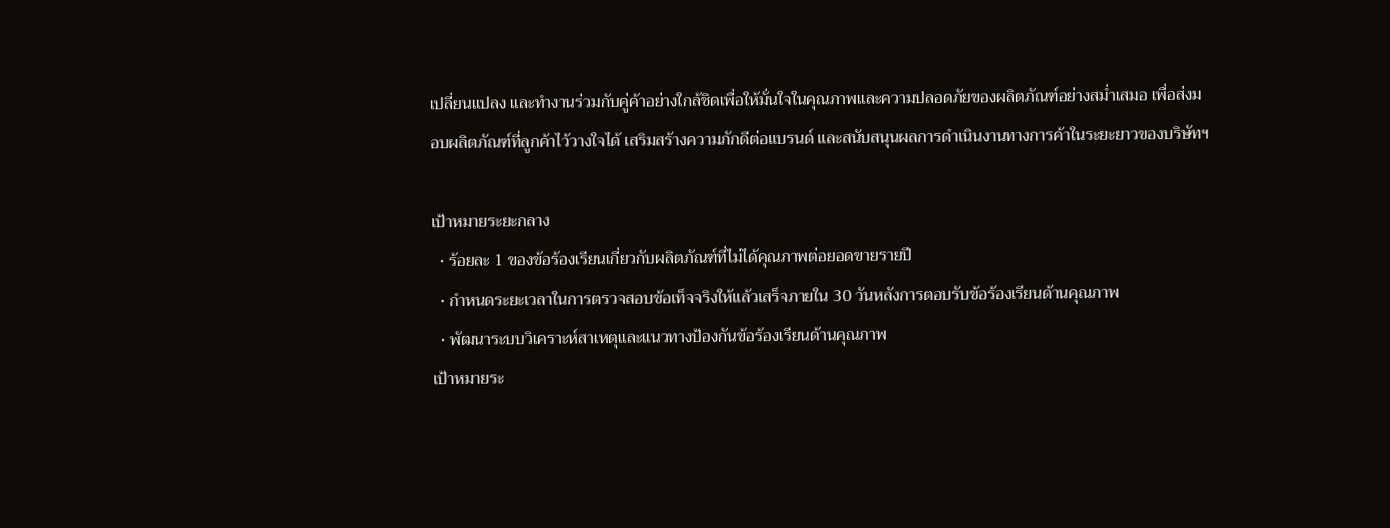เปลี่ยนแปลง และทำงานร่วมกับคู่ค้าอย่างใกล้ชิดเพื่อให้มั่นใจในคุณภาพและความปลอดภัยของผลิตภัณฑ์อย่างสม่ำเสมอ เพื่อส่งมอบผลิตภัณฑ์ที่ลูกค้าไว้วางใจได้ เสริมสร้างความภักดีต่อแบรนด์ และสนับสนุนผลการดำเนินงานทางการค้าในระยะยาวของบริษัทฯ

เป้าหมายระยะกลาง
  • ร้อยละ 1 ของข้อร้องเรียนเกี่ยวกับผลิตภัณฑ์ที่ไม่ได้คุณภาพต่อยอดขายรายปี
  • กำหนดระยะเวลาในการตรวจสอบข้อเท็จจริงให้แล้วเสร็จภายใน 30 วันหลังการตอบรับข้อร้องเรียนด้านคุณภาพ
  • พัฒนาระบบวิเคราะห์สาเหตุและแนวทางป้องกันข้อร้องเรียนด้านคุณภาพ
เป้าหมายระ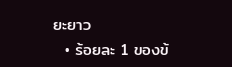ยะยาว
  • ร้อยละ 1 ของข้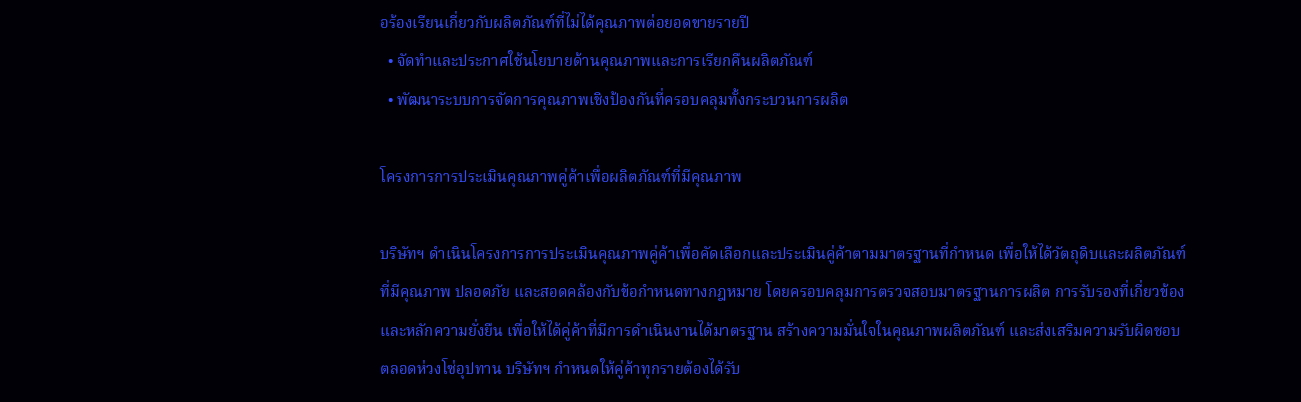อร้องเรียนเกี่ยวกับผลิตภัณฑ์ที่ไม่ได้คุณภาพต่อยอดขายรายปี
  • จัดทำและประกาศใช้นโยบายด้านคุณภาพและการเรียกคืนผลิตภัณฑ์
  • พัฒนาระบบการจัดการคุณภาพเชิงป้องกันที่ครอบคลุมทั้งกระบวนการผลิต

โครงการการประเมินคุณภาพคู่ค้าเพื่อผลิตภัณฑ์ที่มีคุณภาพ

บริษัทฯ ดำเนินโครงการการประเมินคุณภาพคู่ค้าเพื่อคัดเลือกและประเมินคู่ค้าตามมาตรฐานที่กำหนด เพื่อให้ได้วัตถุดิบและผลิตภัณฑ์ที่มีคุณภาพ ปลอดภัย และสอดคล้องกับข้อกำหนดทางกฎหมาย โดยครอบคลุมการตรวจสอบมาตรฐานการผลิต การรับรองที่เกี่ยวข้อง และหลักความยั่งยืน เพื่อให้ได้คู่ค้าที่มีการดำเนินงานได้มาตรฐาน สร้างความมั่นใจในคุณภาพผลิตภัณฑ์ และส่งเสริมความรับผิดชอบตลอดห่วงโซ่อุปทาน บริษัทฯ กำหนดให้คู่ค้าทุกรายต้องได้รับ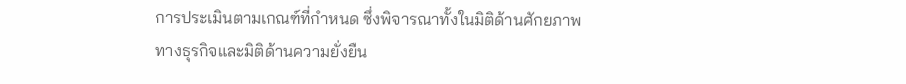การประเมินตามเกณฑ์ที่กำหนด ซึ่งพิจารณาทั้งในมิติด้านศักยภาพทางธุรกิจและมิติด้านความยั่งยืน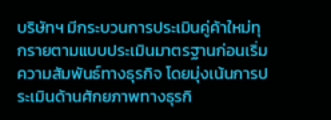บริษัทฯ มีกระบวนการประเมินคู่ค้าใหม่ทุกรายตามแบบประเมินมาตรฐานก่อนเริ่มความสัมพันธ์ทางธุรกิจ โดยมุ่งเน้นการประเมินด้านศักยภาพทางธุรกิ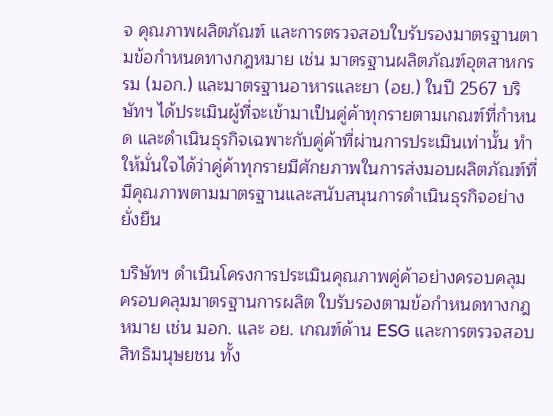จ คุณภาพผลิตภัณฑ์ และการตรวจสอบใบรับรองมาตรฐานตามข้อกำหนดทางกฎหมาย เช่น มาตรฐานผลิตภัณฑ์อุตสาหกรรม (มอก.) และมาตรฐานอาหารและยา (อย.) ในปี 2567 บริษัทฯ ได้ประเมินผู้ที่จะเข้ามาเป็นคู่ค้าทุกรายตามเกณฑ์ที่กำหนด และดำเนินธุรกิจเฉพาะกับคู่ค้าที่ผ่านการประเมินเท่านั้น ทำให้มั่นใจได้ว่าคู่ค้าทุกรายมีศักยภาพในการส่งมอบผลิตภัณฑ์ที่มีคุณภาพตามมาตรฐานและสนับสนุนการดำเนินธุรกิจอย่างยั่งยืน

บริษัทฯ ดำเนินโครงการประเมินคุณภาพคู่ค้าอย่างครอบคลุม ครอบคลุมมาตรฐานการผลิต ใบรับรองตามข้อกำหนดทางกฎหมาย เช่น มอก. และ อย. เกณฑ์ด้าน ESG และการตรวจสอบสิทธิมนุษยชน ทั้ง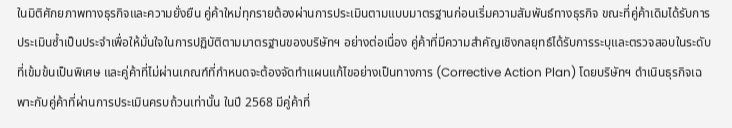ในมิติศักยภาพทางธุรกิจและความยั่งยืน คู่ค้าใหม่ทุกรายต้องผ่านการประเมินตามแบบมาตรฐานก่อนเริ่มความสัมพันธ์ทางธุรกิจ ขณะที่คู่ค้าเดิมได้รับการประเมินซ้ำเป็นประจำเพื่อให้มั่นใจในการปฏิบัติตามมาตรฐานของบริษัทฯ อย่างต่อเนื่อง คู่ค้าที่มีความสำคัญเชิงกลยุทธ์ได้รับการระบุและตรวจสอบในระดับที่เข้มข้นเป็นพิเศษ และคู่ค้าที่ไม่ผ่านเกณฑ์ที่กำหนดจะต้องจัดทำแผนแก้ไขอย่างเป็นทางการ (Corrective Action Plan) โดยบริษัทฯ ดำเนินธุรกิจเฉพาะกับคู่ค้าที่ผ่านการประเมินครบถ้วนเท่านั้น ในปี 2568 มีคู่ค้าที่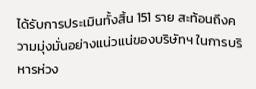ได้รับการประเมินทั้งสิ้น 151 ราย สะท้อนถึงความมุ่งมั่นอย่างแน่วแน่ของบริษัทฯ ในการบริหารห่วง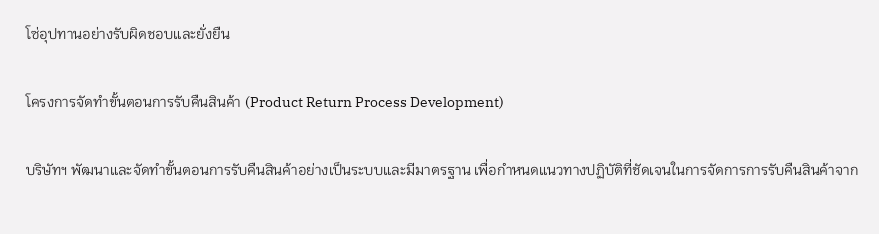โซ่อุปทานอย่างรับผิดชอบและยั่งยืน

โครงการจัดทำขั้นตอนการรับคืนสินค้า (Product Return Process Development)

บริษัทฯ พัฒนาและจัดทำขั้นตอนการรับคืนสินค้าอย่างเป็นระบบและมีมาตรฐาน เพื่อกำหนดแนวทางปฏิบัติที่ชัดเจนในการจัดการการรับคืนสินค้าจาก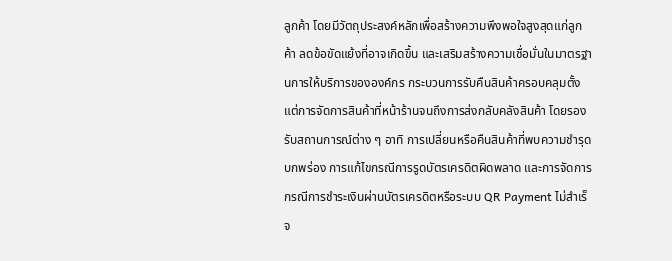ลูกค้า โดยมีวัตถุประสงค์หลักเพื่อสร้างความพึงพอใจสูงสุดแก่ลูกค้า ลดข้อขัดแย้งที่อาจเกิดขึ้น และเสริมสร้างความเชื่อมั่นในมาตรฐานการให้บริการขององค์กร กระบวนการรับคืนสินค้าครอบคลุมตั้งแต่การจัดการสินค้าที่หน้าร้านจนถึงการส่งกลับคลังสินค้า โดยรองรับสถานการณ์ต่าง ๆ อาทิ การเปลี่ยนหรือคืนสินค้าที่พบความชำรุดบกพร่อง การแก้ไขกรณีการรูดบัตรเครดิตผิดพลาด และการจัดการกรณีการชำระเงินผ่านบัตรเครดิตหรือระบบ QR Payment ไม่สำเร็จ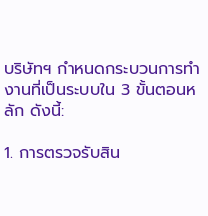บริษัทฯ กำหนดกระบวนการทำงานที่เป็นระบบใน 3 ขั้นตอนหลัก ดังนี้:

1. การตรวจรับสิน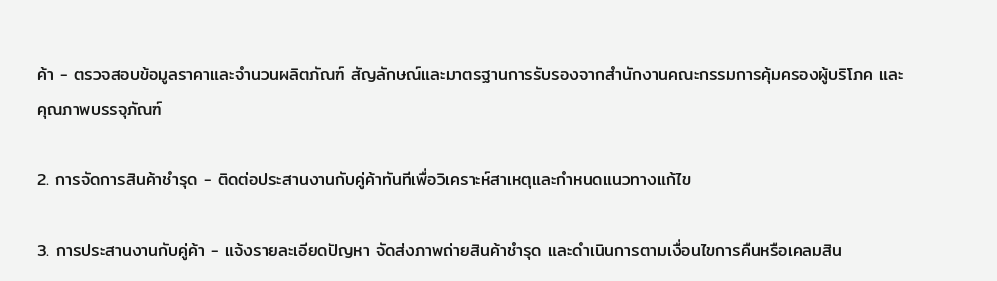ค้า - ตรวจสอบข้อมูลราคาและจำนวนผลิตภัณฑ์ สัญลักษณ์และมาตรฐานการรับรองจากสำนักงานคณะกรรมการคุ้มครองผู้บริโภค และคุณภาพบรรจุภัณฑ์

2. การจัดการสินค้าชำรุด - ติดต่อประสานงานกับคู่ค้าทันทีเพื่อวิเคราะห์สาเหตุและกำหนดแนวทางแก้ไข

3. การประสานงานกับคู่ค้า - แจ้งรายละเอียดปัญหา จัดส่งภาพถ่ายสินค้าชำรุด และดำเนินการตามเงื่อนไขการคืนหรือเคลมสิน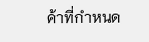ค้าที่กำหนด